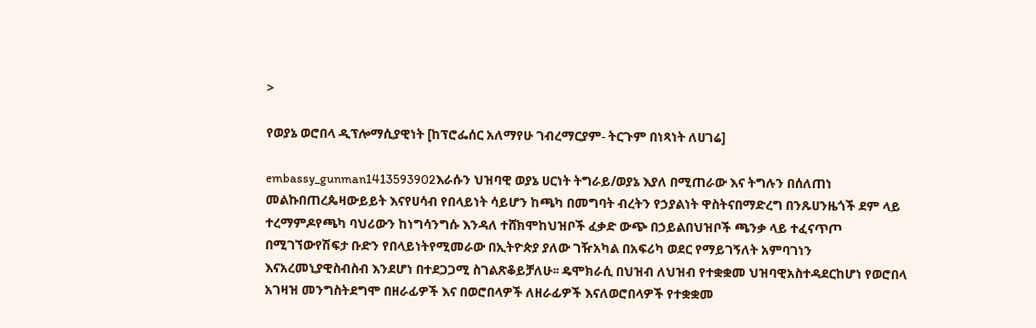>

የወያኔ ወሮበላ ዲፕሎማሲያዊነት [ከፕሮፌሰር አለማየሁ ገብረማርያም- ትርጉም በነጻነት ለሀገሬ]

embassy_gunman1413593902እራሱን ህዝባዊ ወያኔ ሀርነት ትግራይ/ወያኔ እያለ በሚጠራው እና ትግሉን በሰለጠነ መልኩበጠረጴዛውይይት እናየሀሳብ የበላይነት ሳይሆን ከጫካ በመግባት ብረትን የኃያልነት ዋስትናበማድረግ በንጹሀንዜጎች ደም ላይ ተረማምዶየጫካ ባህሪውን ከነግሳንግሱ እንዳለ ተሸክሞከህዝቦች ፈቃድ ውጭ በኃይልበህዝቦች ጫንቃ ላይ ተፈናጥጦ በሚገኘውየሽፍታ ቡድን የበላይነትየሚመራው በኢትዮጵያ ያለው ገዥአካል በአፍሪካ ወደር የማይገኝለት አምባገነን እናአረመኒያዊስብስብ እንደሆነ በተደጋጋሚ ስገልጽቆይቻለሁ፡፡ ዴሞክራሲ በህዝብ ለህዝብ የተቋቋመ ህዝባዊአስተዳደርከሆነ የወሮበላ አገዛዝ መንግስትደግሞ በዘራፊዎች እና በወሮበላዎች ለዘራፊዎች እናለወሮበላዎች የተቋቋመ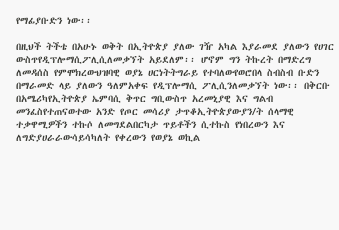የማፊያቡድን ነው፡፡

በዚህች ትችቴ በአሁኑ ወቅት በኢትዮጵያ ያለው ገዥ አካል እያራመደ ያለውን የሀገር ውስጥየዲፕሎማሲፖሊሲለመቃኘት አይደለም፡፡ ሆኖም ግን ትኩረት በማድረግ ለመዳሰስ የምሞክረውህዝባዊ ወያኔ ሀርነትትግራይ የተባለውየወሮበላ ስብስብ ቡድን በማራመድ ላይ ያለውን ዓለምአቀፍ የዲፕሎማሲ ፖሊሲንለመቃኘት ነው፡፡ በቅርቡ በአሜሪካየኢትዮጵያ ኤምባሲ ቅጥር ግቢውስጥ አረመኒያዊ እና ግልብ መንፈስየተጠናወተው አንድ የጦር መሳሪያ ታጥቆኢትዮጵያውያን/ት ሰላማዊ ተቃዋሚዎችን ተኩሶ ለመግደልበርካታ ጥይቶችን ሲተኩስ የነበረውን እና ለግድያሀራራውሳይሳካለት የቀረውን የወያኔ ወኪል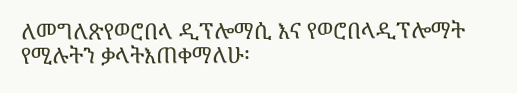ለመግለጽየወሮበላ ዲፕሎማሲ እና የወሮበላዲፕሎማት የሚሉትን ቃላትእጠቀማለሁ፡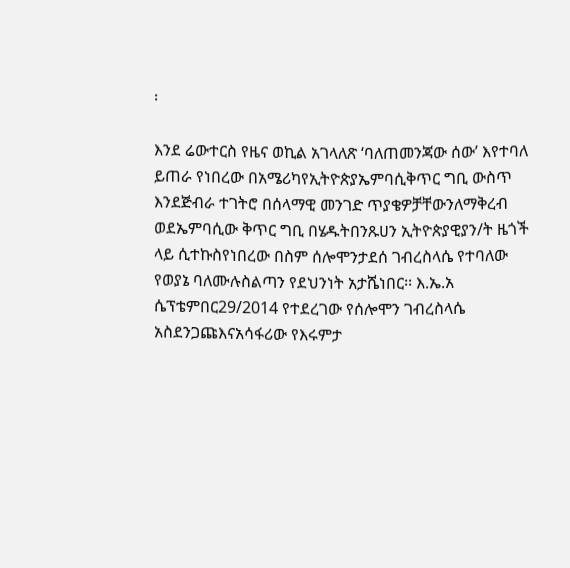፡

እንደ ሬውተርስ የዜና ወኪል አገላለጽ ‘ባለጠመንጃው ሰው’ እየተባለ ይጠራ የነበረው በአሜሪካየኢትዮጵያኤምባሲቅጥር ግቢ ውስጥ እንደጅብራ ተገትሮ በሰላማዊ መንገድ ጥያቄዎቻቸውንለማቅረብ ወደኤምባሲው ቅጥር ግቢ በሄዱትበንጹሀን ኢትዮጵያዊያን/ት ዜጎች ላይ ሲተኩስየነበረው በስም ሰሎሞንታደሰ ገብረስላሴ የተባለው የወያኔ ባለሙሉስልጣን የደህንነት አታሼነበር፡፡ እ.ኤ.አ ሴፕቴምበር29/2014 የተደረገው የሰሎሞን ገብረስላሴ አስደንጋጩእናአሳፋሪው የእሩምታ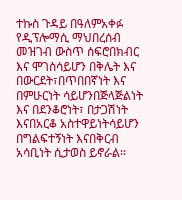ተኩስ ጉዳይ በዓለምአቀፉ የዲፕሎማሲ ማህበረሰብ መዝገብ ውስጥ ሰፍሮበክብር እና ሞገስሳይሆን በቅሌት እና በውርደት፣በጥበበኛነት እና በምሁርነት ሳይሆንበጅላጅልነት እና በደንቆሮነት፣ በታጋሽነት እናበአርቆ አስተዋይነትሳይሆን በግልፍተኝነት እናበቅርብ አሳቢነት ሲታወስ ይኖራል፡፡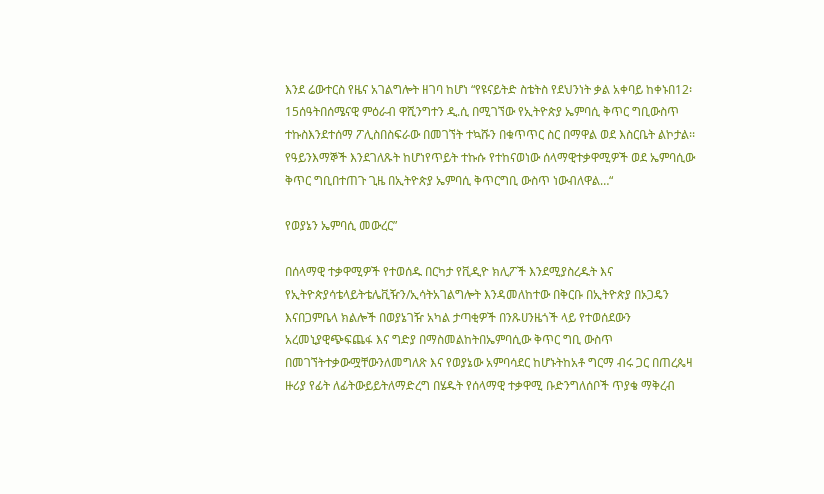እንደ ሬውተርስ የዜና አገልግሎት ዘገባ ከሆነ “የዩናይትድ ስቴትስ የደህንነት ቃል አቀባይ ከቀኑበ12፡15ሰዓትበሰሜናዊ ምዕራብ ዋሺንግተን ዲ.ሲ በሚገኘው የኢትዮጵያ ኤምባሲ ቅጥር ግቢውስጥ ተኩስእንደተሰማ ፖሊስበስፍራው በመገኘት ተኳሹን በቁጥጥር ስር በማዋል ወደ እስርቤት ልኮታል፡፡ የዓይንእማኞች እንደገለጹት ከሆነየጥይት ተኩሱ የተከናወነው ሰላማዊተቃዋሚዎች ወደ ኤምባሲው ቅጥር ግቢበተጠጉ ጊዜ በኢትዮጵያ ኤምባሲ ቅጥርግቢ ውስጥ ነውብለዋል…“

የወያኔን ኤምባሲ መውረር”

በሰላማዊ ተቃዋሚዎች የተወሰዱ በርካታ የቪዲዮ ክሊፖች እንደሚያስረዱት እና የኢትዮጵያሳቴላይትቴሌቪዥን/ኢሳትአገልግሎት እንዳመለከተው በቅርቡ በኢትዮጵያ በኦጋዴን እናበጋምቤላ ክልሎች በወያኔገዥ አካል ታጣቂዎች በንጹሀንዜጎች ላይ የተወሰደውን አረመኒያዊጭፍጨፋ እና ግድያ በማስመልከትበኤምባሲው ቅጥር ግቢ ውስጥ በመገኘትተቃውሟቸውንለመግለጽ እና የወያኔው አምባሳደር ከሆኑትከአቶ ግርማ ብሩ ጋር በጠረጴዛ ዙሪያ የፊት ለፊትውይይትለማድረግ በሄዱት የሰላማዊ ተቃዋሚ ቡድንግለሰቦች ጥያቄ ማቅረብ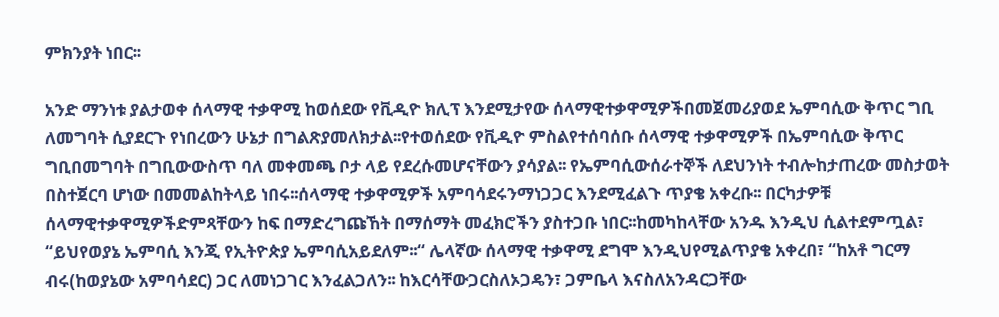ምክንያት ነበር፡፡

አንድ ማንነቱ ያልታወቀ ሰላማዊ ተቃዋሚ ከወሰደው የቪዲዮ ክሊፕ እንደሚታየው ሰላማዊተቃዋሚዎችበመጀመሪያወደ ኤምባሲው ቅጥር ግቢ ለመግባት ሲያደርጉ የነበረውን ሁኔታ በግልጽያመለክታል፡፡የተወሰደው የቪዲዮ ምስልየተሰባሰቡ ሰላማዊ ተቃዋሚዎች በኤምባሲው ቅጥር ግቢበመግባት በግቢውውስጥ ባለ መቀመጫ ቦታ ላይ የደረሱመሆናቸውን ያሳያል፡፡ የኤምባሲውሰራተኞች ለደህንነት ተብሎከታጠረው መስታወት በስተጀርባ ሆነው በመመልከትላይ ነበሩ፡፡ሰላማዊ ተቃዋሚዎች አምባሳደሩንማነጋጋር እንደሚፈልጉ ጥያቄ አቀረቡ፡፡ በርካታዎቹ ሰላማዊተቃዋሚዎችድምጻቸውን ከፍ በማድረግጩኸት በማሰማት መፈክሮችን ያስተጋቡ ነበር፡፡ከመካከላቸው አንዱ እንዲህ ሲልተደምጧል፣ “ይህየወያኔ ኤምባሲ እንጂ የኢትዮጵያ ኤምባሲአይደለም፡፡“ ሌላኛው ሰላማዊ ተቃዋሚ ደግሞ እንዲህየሚልጥያቄ አቀረበ፣ “ከአቶ ግርማ ብሩ(ከወያኔው አምባሳደር) ጋር ለመነጋገር እንፈልጋለን፡፡ ከእርሳቸውጋርስለኦጋዴን፣ ጋምቤላ እናስለአንዳርጋቸው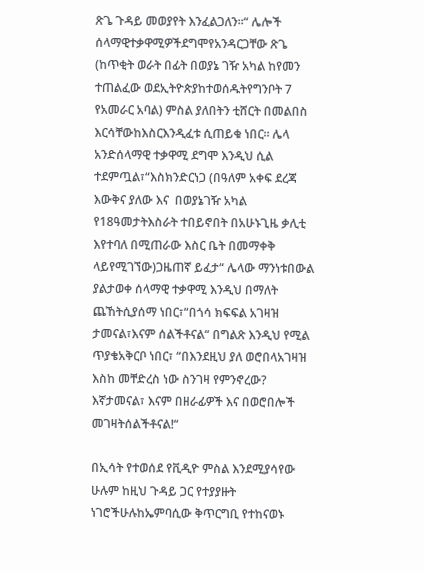ጽጌ ጉዳይ መወያየት እንፈልጋለን፡፡“ ሌሎች ሰላማዊተቃዋሚዎችደግሞየአንዳርጋቸው ጽጌ (ከጥቂት ወራት በፊት በወያኔ ገዥ አካል ከየመን ተጠልፈው ወደኢትዮጵያከተወሰዱትየግንቦት 7 የአመራር አባል) ምስል ያለበትን ቲሸርት በመልበስ እርሳቸውከእስርእንዲፈቱ ሲጠይቁ ነበር፡፡ ሌላ አንድሰላማዊ ተቃዋሚ ደግሞ እንዲህ ሲል ተደምጧል፣“እስክንድርነጋ (በዓለም አቀፍ ደረጃ እውቅና ያለው እና  በወያኔገዥ አካል የ18ዓመታትእስራት ተበይኖበት በአሁኑጊዜ ቃሊቲ እየተባለ በሚጠራው እስር ቤት በመማቀቅ ላይየሚገኘው)ጋዜጠኛ ይፈታ“ ሌላው ማንነቱበውል ያልታወቀ ሰላማዊ ተቃዋሚ እንዲህ በማለት ጨኸትሲያሰማ ነበር፣“በጎሳ ክፍፍል አገዛዝ ታመናል፣እናም ሰልችቶናል“ በግልጽ እንዲህ የሚል ጥያቄአቅርቦ ነበር፣ “በእንደዚህ ያለ ወሮበላአገዛዝ እስከ መቸድረስ ነው ስንገዛ የምንኖረው? እኛታመናል፣ እናም በዘራፊዎች እና በወሮበሎች መገዛትሰልችቶናል!“

በኢሳት የተወሰደ የቪዲዮ ምስል እንደሚያሳየው ሁሉም ከዚህ ጉዳይ ጋር የተያያዙት ነገሮችሁሉከኤምባሲው ቅጥርግቢ የተከናወኑ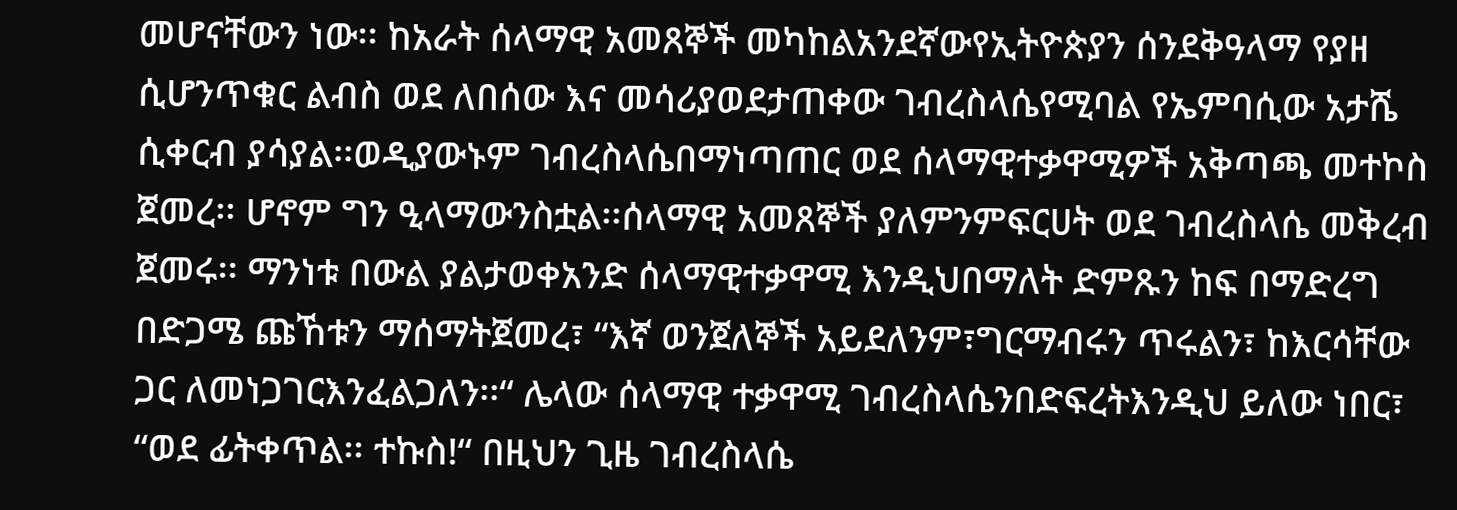መሆናቸውን ነው፡፡ ከአራት ሰላማዊ አመጸኞች መካከልአንደኛውየኢትዮጵያን ሰንደቅዓላማ የያዘ ሲሆንጥቁር ልብስ ወደ ለበሰው እና መሳሪያወደታጠቀው ገብረስላሴየሚባል የኤምባሲው አታሼ ሲቀርብ ያሳያል፡፡ወዲያውኑም ገብረስላሴበማነጣጠር ወደ ሰላማዊተቃዋሚዎች አቅጣጫ መተኮስ ጀመረ፡፡ ሆኖም ግን ዒላማውንስቷል፡፡ሰላማዊ አመጸኞች ያለምንምፍርሀት ወደ ገብረስላሴ መቅረብ ጀመሩ፡፡ ማንነቱ በውል ያልታወቀአንድ ሰላማዊተቃዋሚ እንዲህበማለት ድምጹን ከፍ በማድረግ በድጋሜ ጩኸቱን ማሰማትጀመረ፣ “እኛ ወንጀለኞች አይደለንም፣ግርማብሩን ጥሩልን፣ ከእርሳቸው ጋር ለመነጋገርእንፈልጋለን፡፡“ ሌላው ሰላማዊ ተቃዋሚ ገብረስላሴንበድፍረትእንዲህ ይለው ነበር፣ “ወደ ፊትቀጥል፡፡ ተኩስ!“ በዚህን ጊዜ ገብረስላሴ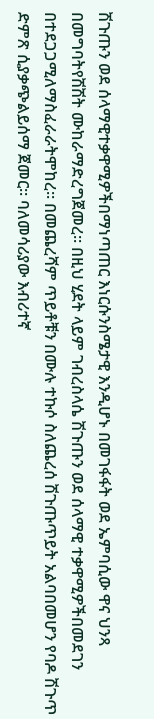ሽጉጡን ወደ ሰላማዊተቃዋሚዎችበማነጣጠር እነርሱንስሜታዊ እንዲሆኑ በመገፋፋት ወደ ኤምባሲው ዋና ህንጻ በመግባትየሽሽት ሙከራማድረግጀመረ፡፡ በዚህ ሂደት ላይም ገብረስላሴ ሽጉጡን ወደ ሰላማዊ ተቃዋሚዎችበመደገን በተደጋጋሚለማስፈራራትሞከረ፡፡ በመጨረሻም ጥይቶቹን በሙሉ ተኩሶ ስለጨረሰ ሽጉጡጥይት አልባበመሆን የባዶ ሽጉጥ ድምጽ ሲያቃጭልይሰማ ጀመር፡፡ ባለመሳሪያው እብሪተኛ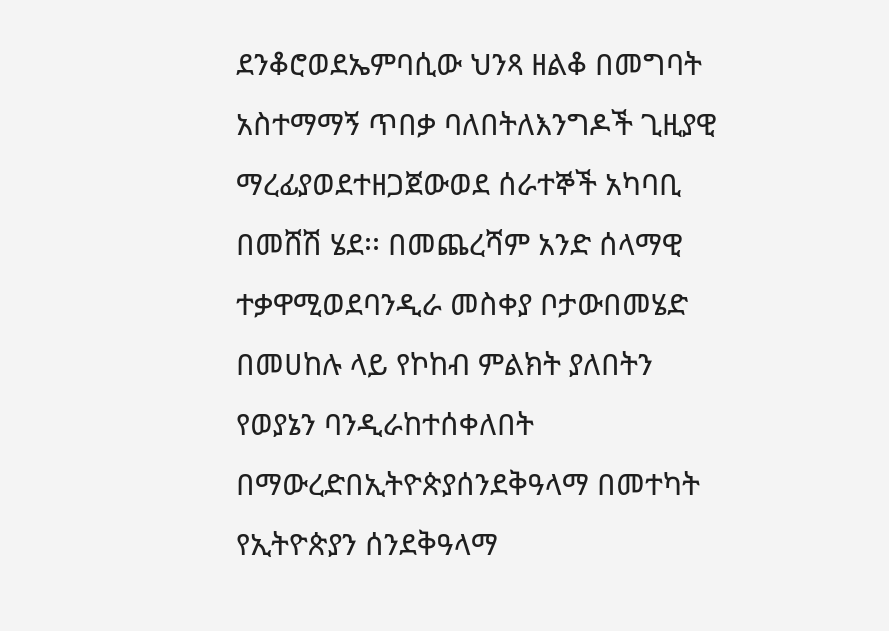ደንቆሮወደኤምባሲው ህንጻ ዘልቆ በመግባት አስተማማኝ ጥበቃ ባለበትለእንግዶች ጊዚያዊ ማረፊያወደተዘጋጀውወደ ሰራተኞች አካባቢ በመሸሽ ሄደ፡፡ በመጨረሻም አንድ ሰላማዊ ተቃዋሚወደባንዲራ መስቀያ ቦታውበመሄድ በመሀከሉ ላይ የኮከብ ምልክት ያለበትን የወያኔን ባንዲራከተሰቀለበት በማውረድበኢትዮጵያሰንደቅዓላማ በመተካት የኢትዮጵያን ሰንደቅዓላማ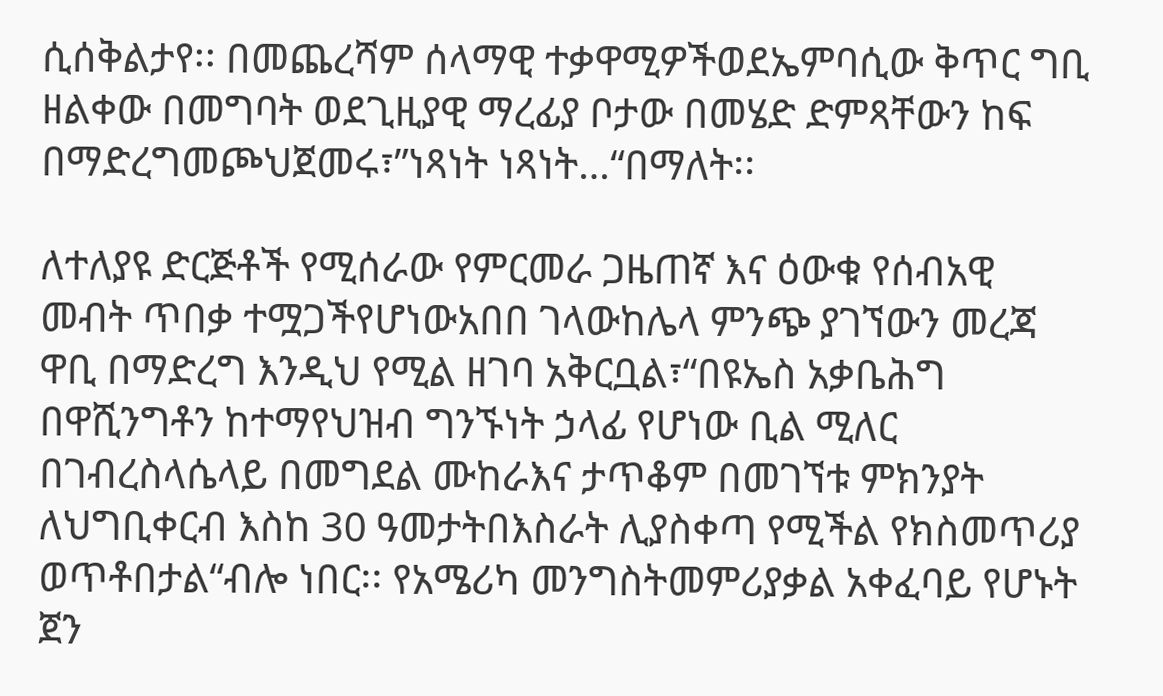ሲሰቅልታየ፡፡ በመጨረሻም ሰላማዊ ተቃዋሚዎችወደኤምባሲው ቅጥር ግቢ ዘልቀው በመግባት ወደጊዚያዊ ማረፊያ ቦታው በመሄድ ድምጻቸውን ከፍ በማድረግመጮህጀመሩ፣”ነጻነት ነጻነት…“በማለት፡፡

ለተለያዩ ድርጅቶች የሚሰራው የምርመራ ጋዜጠኛ እና ዕውቁ የሰብአዊ መብት ጥበቃ ተሟጋችየሆነውአበበ ገላውከሌላ ምንጭ ያገኘውን መረጃ ዋቢ በማድረግ እንዲህ የሚል ዘገባ አቅርቧል፣“በዩኤስ አቃቤሕግ በዋሺንግቶን ከተማየህዝብ ግንኙነት ኃላፊ የሆነው ቢል ሚለር በገብረስላሴላይ በመግደል ሙከራእና ታጥቆም በመገኘቱ ምክንያት ለህግቢቀርብ እስከ 30 ዓመታትበእስራት ሊያስቀጣ የሚችል የክስመጥሪያ ወጥቶበታል“ብሎ ነበር፡፡ የአሜሪካ መንግስትመምሪያቃል አቀፈባይ የሆኑት ጀን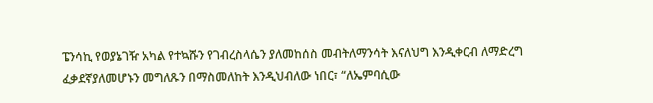ፔንሳኪ የወያኔገዥ አካል የተኳሹን የገብረስላሴን ያለመከሰስ መብትለማንሳት እናለህግ እንዲቀርብ ለማድረግ ፈቃደኛያለመሆኑን መግለጹን በማስመለከት እንዲህብለው ነበር፣ “ለኤምባሲው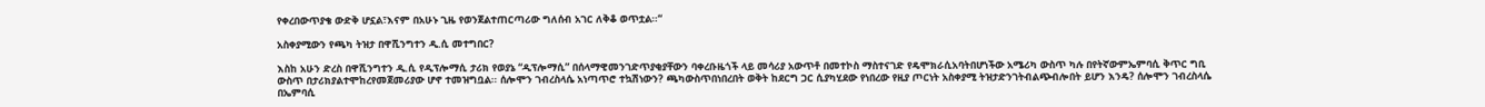የቀረበውጥያቄ ውድቅ ሆኗል፣እናም በአሁኑ ጊዜ የወንጀልተጠርጣሪው ግለሰብ አገር ለቅቆ ወጥቷል፡፡“

አስቀያሚውን የጫካ ትዝታ በዋሺንግተን ዲ.ሲ መተግበር?

እስከ አሁን ድረስ በዋሺንግተን ዲ.ሲ የዲፕሎማሲ ታሪክ የወያኔ “ዲፕሎማሲ” በሰላማዊመንገድጥያቂያቸውን ባቀረቡዜጎች ላይ መሳሪያ አውጥቶ በመተኮስ ማስተናገድ የዴሞክራሲአባትበሆነችው አሜሪካ ውስጥ ካሉ በየትኛውምኤምባሲ ቅጥር ግቢ ውስጥ በታሪክያልተሞከረየመጀመሪያው ሆኖ ተመዝግቧል፡፡ ሰሎሞን ገብረስላሴ አነጣጥሮ ተኳሽነውን? ጫካውስጥበነበረበት ወቅት ከደርግ ጋር ሲያካሂደው የነበረው የዚያ ጦርነት አስቀያሚ ትዝታድንገትብልጭብሎበት ይሆን እንዴ? ሰሎሞን ገብረስላሴ በኤምባሲ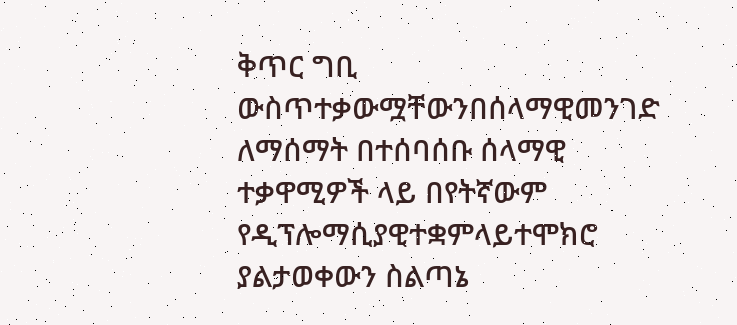ቅጥር ግቢ ውስጥተቃውሟቸውንበሰላማዊመንገድ ለማሰማት በተሰባሰቡ ሰላማዊ ተቃዋሚዎች ላይ በየትኛውም የዲፕሎማሲያዊተቋምላይተሞክሮ ያልታወቀውን ስልጣኔ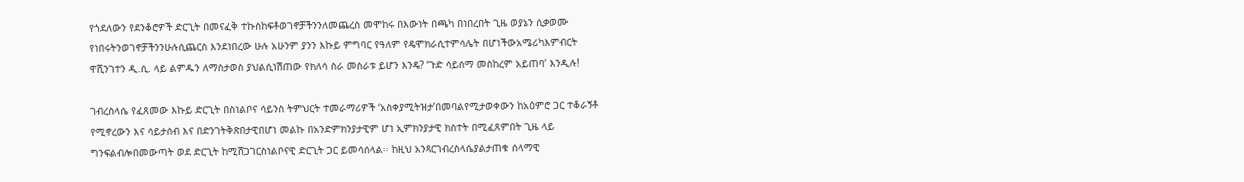የጎደለውን የደንቆሮዎች ድርጊት በመናፈቅ ተኩስከፍቶወገኖቻችንንለመጨረስ መሞከሩ በእውነት በጫካ በነበረበት ጊዜ ወያኔን ሲቃወሙ የነበሩትንወገኖቻችንንሁሉሲጨርስ እንደነበረው ሁሉ አሁንም ያንን እኩይ ምግባር የዓለም የዴሞክራሲተምሳሌት በሆነችውአሜሪካእምብርት ዋሺንገተን ዲ.ሲ. ላይ ልምዱን ለማስታወስ ያህልሲነሽጠው የክለሳ ስራ መስራቱ ይሆን እንዴ? ‘ጉድ ሳይሰማ መስከረም አይጠባ’ እንዲሉ!

ገብረስላሴ የፈጸመው እኩይ ድርጊት በስነልቦና ሳይንስ ትምህርት ተመራማሪዎች ‘አስቀያሚትዝታ’በመባልየሚታወቀውን ከአዕምሮ ጋር ተቆራኝቶ የሚኖረውን እና ሳይታሰብ እና በድንገትቅጽበታዊበሆነ መልኩ በአንድምክንያታዊም ሆነ ኢምክንያታዊ ክስተት በሚፈጸምበት ጊዜ ላይ ግንፍልብሎበመውጣት ወደ ድርጊት ከሚሸጋገርስነልቦናዊ ድርጊት ጋር ይመሳሰላል፡፡ ከዚህ አንጻርገብረስላሴያልታጠቁ ሰላማዊ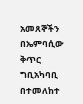አመጸኞችን በኤምባሲው ቅጥር ግቢአካባቢ በተመለከተ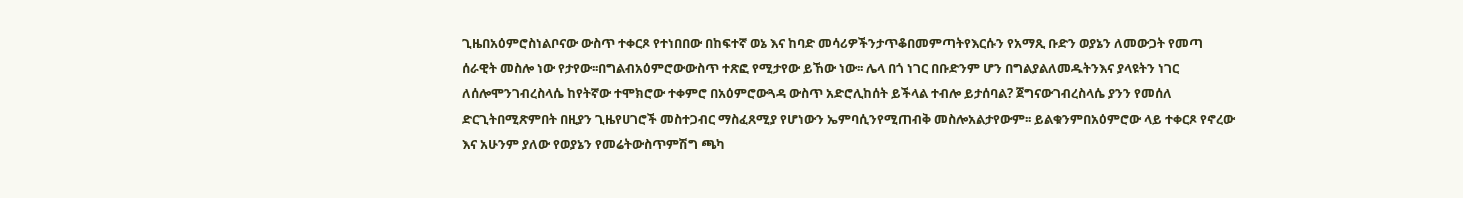ጊዜበአዕምሮስነልቦናው ውስጥ ተቀርጾ የተነበበው በከፍተኛ ወኔ እና ከባድ መሳሪዎችንታጥቆበመምጣትየእርሱን የአማጺ ቡድን ወያኔን ለመውጋት የመጣ ሰራዊት መስሎ ነው የታየው፡፡በግልብአዕምሮውውስጥ ተጽፎ የሚታየው ይኸው ነው፡፡ ሌላ በጎ ነገር በቡድንም ሆን በግልያልለመዱትንእና ያላዩትን ነገር ለሰሎሞንገብረስላሴ ከየትኛው ተሞክሮው ተቀምሮ በአዕምሮውጓዳ ውስጥ አድሮሊከሰት ይችላል ተብሎ ይታሰባል? ጀግናውገብረስላሴ ያንን የመሰለ ድርጊትበሚጽምበት በዚያን ጊዜየሀገሮች መስተጋብር ማስፈጸሚያ የሆነውን ኤምባሲንየሚጠብቅ መስሎአልታየውም፡፡ ይልቁንምበአዕምሮው ላይ ተቀርጾ የኖረው እና አሁንም ያለው የወያኔን የመሬትውስጥምሽግ ጫካ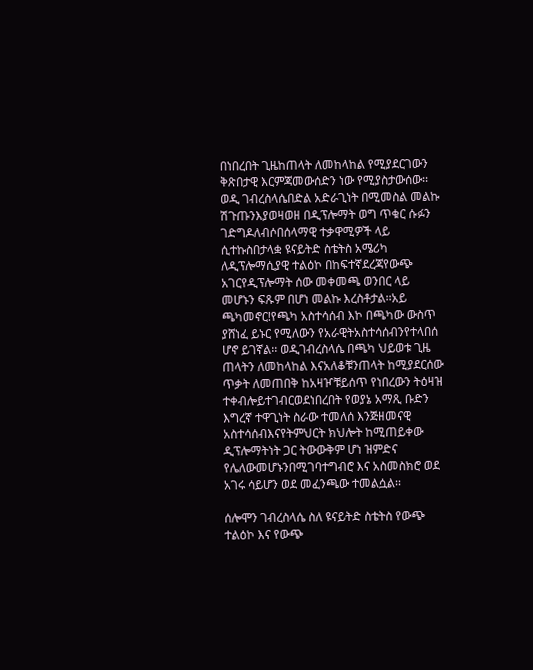በነበረበት ጊዜከጠላት ለመከላከል የሚያደርገውን ቅጽበታዊ እርምጃመውሰድን ነው የሚያስታውሰው፡፡ወዲ ገብረስላሴበድል አድራጊነት በሚመስል መልኩ ሽጉጡንእያወዛወዘ በዲፕሎማት ወግ ጥቁር ሱፉን ገድግዶለብሶበሰላማዊ ተቃዋሚዎች ላይ ሲተኩስበታላቋ ዩናይትድ ስቴትስ አሜሪካ ለዲፕሎማሲያዊ ተልዕኮ በከፍተኛደረጃየውጭ አገርየዲፕሎማት ሰው መቀመጫ ወንበር ላይ መሆኑን ፍጹም በሆነ መልኩ እረስቶታል፡፡አይ ጫካመኖር!የጫካ አስተሳሰብ እኮ በጫካው ውስጥ ያሸነፈ ይኑር የሚለውን የአራዊትአስተሳሰብንየተላበሰ ሆኖ ይገኛል፡፡ ወዲገብረስላሴ በጫካ ህይወቱ ጊዜ ጠላትን ለመከላከል እናአለቆቹንጠላት ከሚያደርሰው ጥቃት ለመጠበቅ ከአዛዦቹይሰጥ የነበረውን ትዕዛዝ ተቀብሎይተገብርወደነበረበት የወያኔ አማጺ ቡድን እግረኛ ተዋጊነት ስራው ተመለሰ እንጅዘመናዊ አስተሳሰብእናየትምህርት ክህሎት ከሚጠይቀው ዲፕሎማትነት ጋር ትውውቅም ሆነ ዝምድና የሌለውመሆኑንበሚገባተግብሮ እና አስመስክሮ ወደ አገሩ ሳይሆን ወደ መፈንጫው ተመልሷል፡፡

ሰሎሞን ገብረስላሴ ስለ ዩናይትድ ስቴትስ የውጭ ተልዕኮ እና የውጭ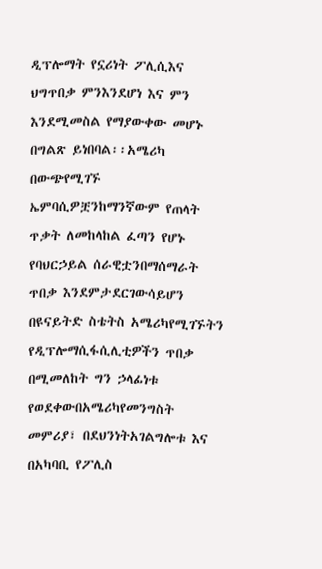ዲፕሎማት የኗሪነት ፖሊሲእና ህግጥበቃ ምንእንደሆነ እና ምን እንደሚመስል የማያውቀው መሆኑ በግልጽ ይነበባል፡፡አሜሪካ በውጭየሚገኙ ኤምባሲዎቿንከማንኛውም የጠላት ጥቃት ለመከላከል ፈጣን የሆኑ የባህርኃይል ሰራዊቷንበማሰማራት ጥበቃ እንደምታደርገውሳይሆን በዩናይትድ ስቴትስ አሜሪካየሚገኙትን የዲፕሎማሲፋሲሊቲዎችን ጥበቃ በሚመለከት ግን ኃላፊነቱ የወደቀውበአሜሪካየመንግስት መምሪያ፣ በደህንነትአገልግሎቱ እና በአካባቢ የፖሊስ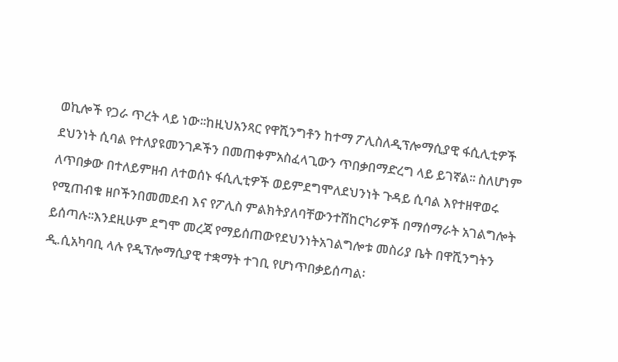ወኪሎች የጋራ ጥረት ላይ ነው፡፡ከዚህአንጻር የዋሺንግቶን ከተማ ፖሊስለዲፕሎማሲያዊ ፋሲሊቲዎች ደህንነት ሲባል የተለያዩመንገዶችን በመጠቀምአስፈላጊውን ጥበቃበማድረግ ላይ ይገኛል፡፡ ስለሆነም ለጥበቃው በተለይምዘብ ለተወሰኑ ፋሲሊቲዎች ወይምደግሞለደህንነት ጉዳይ ሲባል እየተዘዋወሩ የሚጠብቁ ዘቦችንበመመደብ እና የፖሊስ ምልክትያለባቸውንተሽከርካሪዎች በማሰማራት አገልግሎት ይሰጣሉ፡፡እንደዚሁም ደግሞ መረጃ የማይሰጠውየደህንነትአገልግሎቱ መስሪያ ቤት በዋሺንግትን ዲ.ሲአካባቢ ላሉ የዲፕሎማሲያዊ ተቋማት ተገቢ የሆነጥበቃይሰጣል፡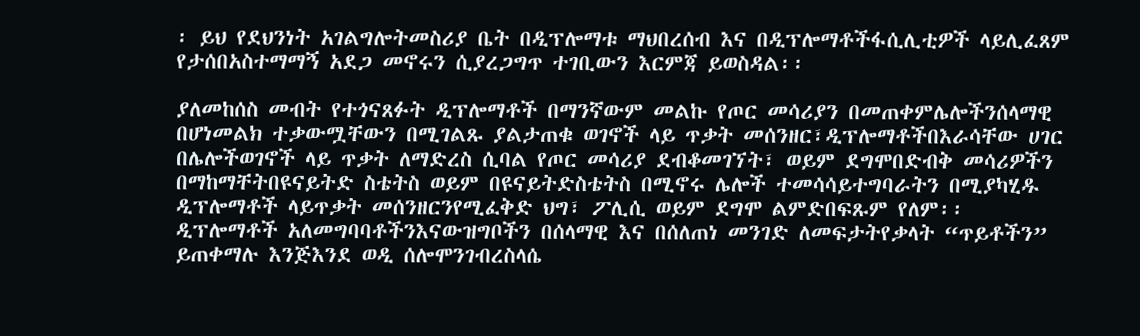፡ ይህ የደህንነት አገልግሎትመስሪያ ቤት በዲፕሎማቱ ማህበረሰብ እና በዲፕሎማቶችፋሲሊቲዎች ላይሊፈጸም የታሰበአስተማማኝ አደጋ መኖሩን ሲያረጋግጥ ተገቢውን እርምጃ ይወስዳል፡፡

ያለመከሰስ መብት የተጎናጸፉት ዲፕሎማቶች በማንኛውም መልኩ የጦር መሳሪያን በመጠቀምሌሎችንሰላማዊ በሆነመልክ ተቃውሟቸውን በሚገልጹ ያልታጠቁ ወገኖች ላይ ጥቃት መሰንዘር፣ዲፕሎማቶችበእራሳቸው ሀገር በሌሎችወገኖች ላይ ጥቃት ለማድረስ ሲባል የጦር መሳሪያ ደብቆመገኘት፣ ወይም ደግሞበድብቅ መሳሪዎችን በማከማቸትበዩናይትድ ስቴትስ ወይም በዩናይትድስቴትስ በሚኖሩ ሌሎች ተመሳሳይተግባራትን በሚያካሂዱ ዲፕሎማቶች ላይጥቃት መሰንዘርንየሚፈቅድ ህግ፣ ፖሊሲ ወይም ደግሞ ልምድበፍጹም የለም፡፡ ዲፕሎማቶች አለመግባባቶችንእናውዝግቦችን በሰላማዊ እና በሰለጠነ መንገድ ለመፍታትየቃላት “ጥይቶችን” ይጠቀማሉ እንጅእንደ ወዲ ሰሎሞንገብረስላሴ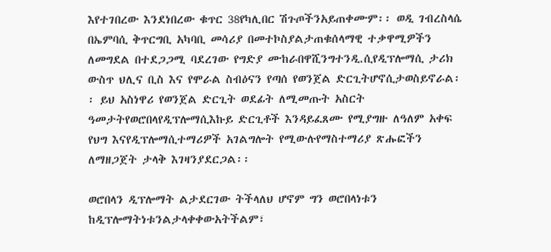እየተገበረው እንደነበረው ቁጥር 38የካሊበር ሽጉጦችንአይጠቀሙም፡፡ ወዲ ገብረስላሴ በኤምባሲ ቅጥርግቢ አካባቢ መሳሪያ በመተኮስያልታጠቁሰላማዊ ተቃዋሚዎችን ለመግደል በተደጋጋሚ ባደረገው የግድያ ሙከራበዋሺንግተንዲ.ሲየዲፕሎማሲ ታሪክ ውስጥ ህሊና ቢስ እና የሞራል ስብዕናን የጣሰ የወንጀል ድርጊትሆኖሲታወስይኖራል፡፡ ይህ አስነዋሪ የወንጀል ድርጊት ወደፊት ለሚመጡት አስርት ዓመታትየወሮበላየዲፕሎማሲእኩይ ድርጊቶች እንዳይፈጸሙ የሚያግዙ ለዓለም አቀፍ የህግ እናየዲፕሎማሲተማሪዎች አገልግሎት የሚውሉየማስተማሪያ ጽሑፎችን ለማዘጋጀት ታላቅ እገዛንያደርጋል፡፡

ወሮበላን ዲፕሎማት ልታደርገው ትችላለህ ሆኖም ግን ወሮበላነቱን ከዲፕሎማትነቱንልታላቀቀውአትችልም፣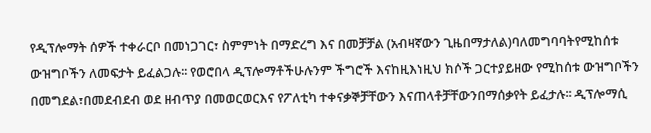የዲፕሎማት ሰዎች ተቀራርቦ በመነጋገር፣ ስምምነት በማድረግ እና በመቻቻል (አብዛኛውን ጊዜበማታለል)ባለመግባባትየሚከሰቱ ውዝግቦችን ለመፍታት ይፈልጋሉ፡፡ የወሮበላ ዲፕሎማቶችሁሉንም ችግሮች እናከዚእነዚህ ክሶች ጋርተያይዘው የሚከሰቱ ውዝግቦችን በመግደል፣በመደብደብ ወደ ዘብጥያ በመወርወርእና የፖለቲካ ተቀናቃኞቻቸውን እናጠላቶቻቸውንበማሰቃየት ይፈታሉ፡፡ ዲፕሎማሲ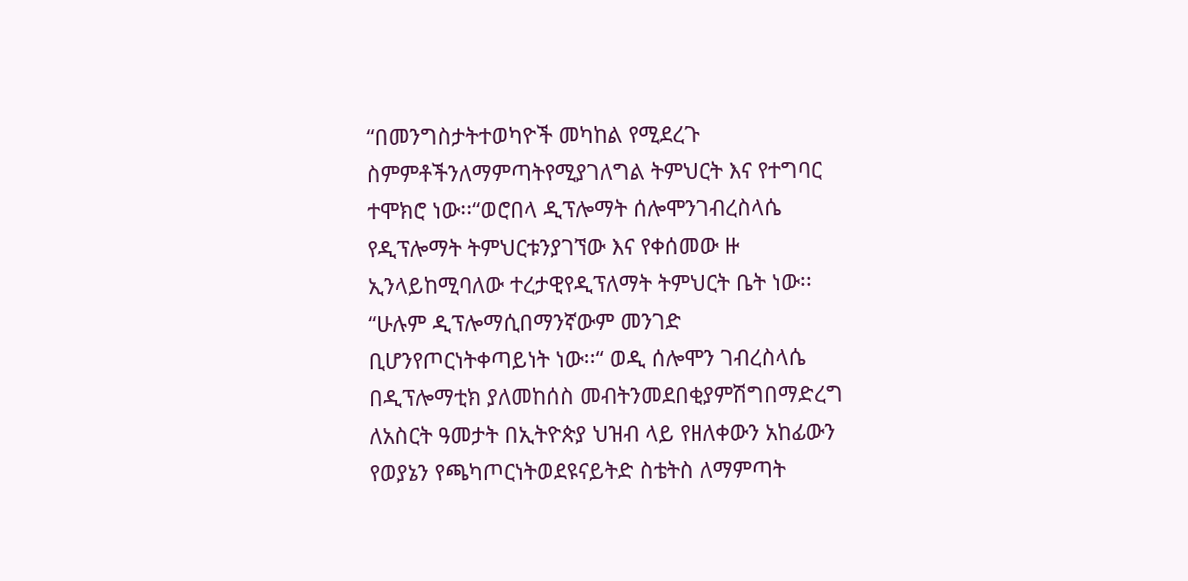“በመንግስታትተወካዮች መካከል የሚደረጉ ስምምቶችንለማምጣትየሚያገለግል ትምህርት እና የተግባር ተሞክሮ ነው፡፡“ወሮበላ ዲፕሎማት ሰሎሞንገብረስላሴ የዲፕሎማት ትምህርቱንያገኘው እና የቀሰመው ዙ ኢንላይከሚባለው ተረታዊየዲፕለማት ትምህርት ቤት ነው፡፡ “ሁሉም ዲፕሎማሲበማንኛውም መንገድ ቢሆንየጦርነትቀጣይነት ነው፡፡“ ወዲ ሰሎሞን ገብረስላሴ በዲፕሎማቲክ ያለመከሰስ መብትንመደበቂያምሽግበማድረግ ለአስርት ዓመታት በኢትዮጵያ ህዝብ ላይ የዘለቀውን አከፊውን የወያኔን የጫካጦርነትወደዩናይትድ ስቴትስ ለማምጣት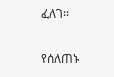ፈለገ፡፡

የሰለጠኑ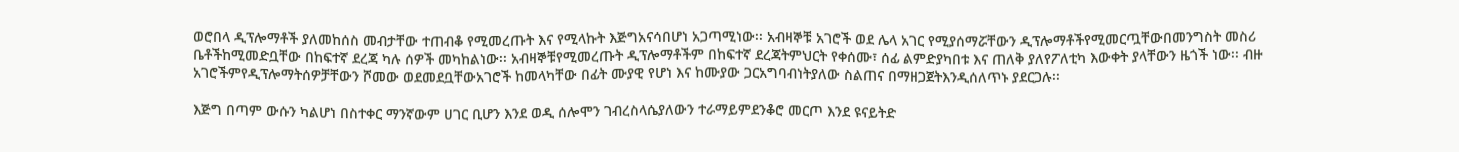ወሮበላ ዲፕሎማቶች ያለመከሰስ መብታቸው ተጠብቆ የሚመረጡት እና የሚላኩት እጅግአናሳበሆነ አጋጣሚነው፡፡ አብዛኞቹ አገሮች ወደ ሌላ አገር የሚያሰማሯቸውን ዲፕሎማቶችየሚመርጧቸውበመንግስት መስሪ ቤቶችከሚመድቧቸው በከፍተኛ ደረጃ ካሉ ሰዎች መካከልነው፡፡ አብዛኞቹየሚመረጡት ዲፕሎማቶችም በከፍተኛ ደረጃትምህርት የቀሰሙ፣ ሰፊ ልምድያካበቱ እና ጠለቅ ያለየፖለቲካ እውቀት ያላቸውን ዜጎች ነው፡፡ ብዙ አገሮችምየዲፕሎማትሰዎቻቸውን ሾመው ወደመደቧቸውአገሮች ከመላካቸው በፊት ሙያዊ የሆነ እና ከሙያው ጋርአግባብነትያለው ስልጠና በማዘጋጀትእንዲሰለጥኑ ያደርጋሉ፡፡

እጅግ በጣም ውሱን ካልሆነ በስተቀር ማንኛውም ሀገር ቢሆን እንደ ወዲ ሰሎሞን ገብረስላሴያለውን ተራማይምደንቆሮ መርጦ እንደ ዩናይትድ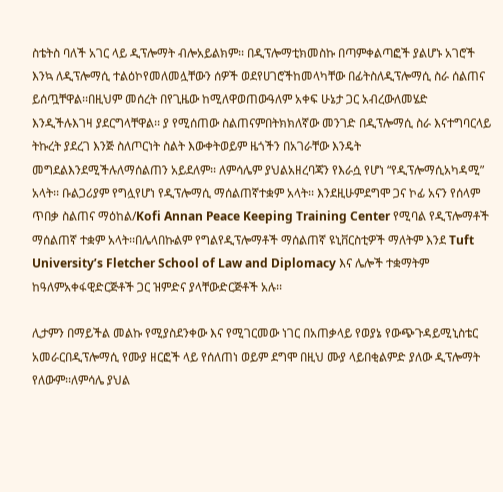ስቴትስ ባለች አገር ላይ ዲፕሎማት ብሎአይልክም፡፡ በዲፕሎማቲክመስኩ በጣምቀልጣፎች ያልሆኑ አገሮች እንኳ ለዲፕሎማሲ ተልዕኮየመለመሏቸውን ሰዎች ወደየሀገሮችከመላካቸው በፊትስለዲፕሎማሲ ስራ ሰልጠና ይሰጧቸዋል፡፡በዚህም መሰረት በየጊዜው ከሚለዋወጠውዓለም አቀፍ ሁኔታ ጋር አብረውለመሄድ እንዲችሉእገዛ ያደርግላቸዋል፡፡ ያ የሚሰጠው ስልጠናምበትክክለኛው መንገድ በዲፕሎማሲ ስራ እናተግባርላይ ትኩረት ያደረገ እንጅ ስለጦርነት ስልት እውቀትወይም ዜጎችን በአገራቸው እንዴት መግደልእንደሚችሉለማሰልጠን አይደለም፡፡ ለምሳሌም ያህልአዘረባጃን የእራሷ የሆነ “የዲፕሎማሲአካዳሚ” አላት፡፡ ቡልጋሪያም የግሏየሆነ የዲፕሎማሲ ማሰልጠኛተቋም አላት፡፡ እንደዚሁምደግሞ ጋና ኮፊ አናን የሰላም ጥበቃ ስልጠና ማዕከል/Kofi Annan Peace Keeping Training Center የሚባል የዲፕሎማቶች ማሰልጠኛ ተቋም አላት፡፡በሌላበኩልም የግልየዲፕሎማቶች ማሰልጠኛ ዩኒቨርስቲዎች ማለትም እንደ Tuft University’s Fletcher School of Law and Diplomacy እና ሌሎች ተቋማትም ከዓለምአቀፋዊድርጅቶች ጋር ዝምድና ያላቸውድርጅቶች አሉ፡፡

ሊታምን በማይችል መልኩ የሚያስደንቀው እና የሚገርመው ነገር በአጠቃላይ የወያኔ የውጭጉዳይሚኒስቴር አመራርበዲፕሎማሲ የሙያ ዘርፎች ላይ የሰለጠነ ወይም ደግሞ በዚህ ሙያ ላይበቂልምድ ያለው ዲፕሎማት የለውም፡፡ለምሳሌ ያህል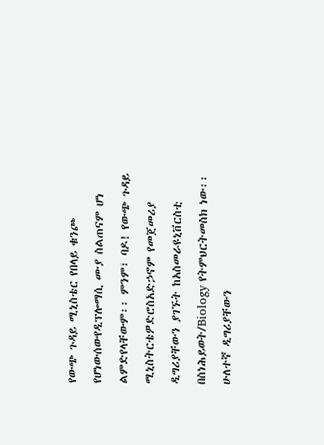የውጭ ጉዳይ ሚኒስቴር የበላይ ቁንጮ የሆነውሰውየዲፕሎማሲ ሙያ ስልጠናም ሆነ ልምድየላቸውም፡፡ ምንም፣ ባዶ! የውጭ ጉዳይ ሚኒስትርቴዎድሮስአድኃኖም የመጀመሪያ ዲግሪያቸውን ያገኙት ከአስመራዩኒቨርስቲ በስነሕይወት/Biology የትምህርትመስክ ነው፡፡ ሁለተኛ ዲግሪያቸውን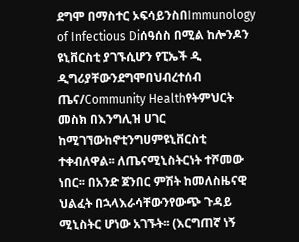ደግሞ በማስተር ኦፍሳይንስበImmunology of Infectious Diሰዓሰስ በሚል ከሎንዶን ዩኒቨርስቲ ያገኙሲሆን የፒኤች ዲ ዲግሪያቸውንደግሞበህብረተሰብ ጤና/Community Healthየትምህርት መስክ በእንግሊዝ ሀገር ከሚገኘውከኖቲንግሀምዩኒቨርስቲ ተቀብለዋል፡፡ ለጤናሚኒስትርነት ተሾመው ነበር፡፡ በአንድ ጀንበር ምሽት ከመለስዜናዊ ህልፈት በኋላእራሳቸውንየውጭ ጉዳይ ሚኒስትር ሆነው አገኙት፡፡ (እርግጠኛ ነኝ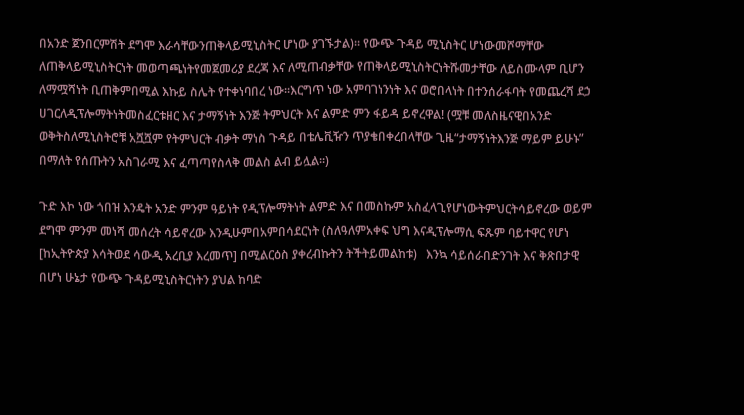በአንድ ጀንበርምሽት ደግሞ እራሳቸውንጠቅላይሚኒስትር ሆነው ያገኙታል)፡፡ የውጭ ጉዳይ ሚኒስትር ሆነውመሾማቸው ለጠቅላይሚኒስትርነት መወጣጫነትየመጀመሪያ ደረጃ እና ለሚጠብቃቸው የጠቅላይሚኒስትርነትሹመታቸው ለይስሙላም ቢሆን ለማሟሻነት ቢጠቅምበሚል እኩይ ስሌት የተቀነባበረ ነው፡፡እርግጥ ነው አምባገነንነት እና ወሮበላነት በተንሰራፋባት የመጨረሻ ደኃ ሀገርለዲፕሎማትነትመስፈርቱዘር እና ታማኝነት እንጅ ትምህርት እና ልምድ ምን ፋይዳ ይኖረዋል! (ሟቹ መለስዜናዊበአንድ ወቅትስለሚኒስትሮቹ አሿሿም የትምህርት ብቃት ማነስ ጉዳይ በቴሌቪዥን ጥያቄበቀረበላቸው ጊዜ“ታማኝነትእንጅ ማይም ይሁኑ” በማለት የሰጡትን አስገራሚ እና ፈጣጣየስላቅ መልስ ልብ ይሏል፡፡)

ጉድ እኮ ነው ጎበዝ እንዴት አንድ ምንም ዓይነት የዲፕሎማትነት ልምድ እና በመስኩም አስፈላጊየሆነውትምህርትሳይኖረው ወይም ደግሞ ምንም መነሻ መሰረት ሳይኖረው እንዲሁምበአምበሳደርነት (ስለዓለምአቀፍ ህግ እናዲፕሎማሲ ፍጹም ባይተዋር የሆነ [ከኢትዮጵያ እሳትወደ ሳውዲ አረቢያ እረመጥ] በሚልርዕስ ያቀረብኩትን ትችትይመልከቱ)   እንኳ ሳይሰራበድንገት እና ቅጽበታዊ በሆነ ሁኔታ የውጭ ጉዳይሚኒስትርነትን ያህል ከባድ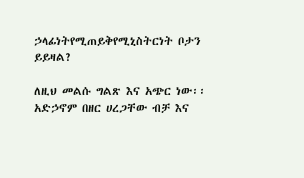ኃላፊነትየሚጠይቅየሚኒስትርነት ቦታን ይይዛል?

ለዚህ መልሱ ግልጽ እና አጭር ነው፡፡ አድኃኖም በዘር ሀረጋቸው ብቻ እና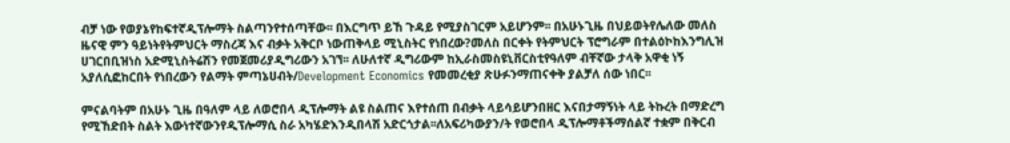ብቻ ነው የወያኔየከፍተኛዲፕሎማት ስልጣንየተሰጣቸው፡፡ በእርግጥ ይኸ ጉዳይ የሚያስገርም አይሆንም፡፡ በአሁኑጊዜ በህይወትየሌለው መለስ ዜናዊ ምን ዓይነትየትምህርት ማስረጃ እና ብቃት አቅርቦ ነውጠቅላይ ሚኒስትር የነበረው?መለስ በርቀት የትምህርት ፕሮግራም በተልዕኮከእንግሊዝ ሀገርበቢዝነስ አድሚኒስትሬሽን የመጀመሪያዲግሪውን አገኘ፡፡ ለሁለተኛ ዲግሪውም ከኢራስመስዩኒቨርስቲየዓለም ብቸኛው ታላቅ አዋቂ ነኝ አያለሲፎከርበት የነበረውን የልማት ምጣኔሀብት/Development Economics የመመረቂያ ጽሁፉንማጠናቀቅ ያልቻለ ሰው ነበር፡፡

ምናልባትም በአሁኑ ጊዜ በዓለም ላይ ለወሮበላ ዲፕሎማት ልዩ ስልጠና እየተሰጠ በብቃት ላይሳይሆንበዘር እናበታማኝነት ላይ ትኩረት በማድረግ የሚኸድበት ስልት እውነተኛውንየዲፕሎማሲ ስራ አካሄድእንዲበላሽ አድርጎታል፡፡ለአፍሪካውያን/ት የወሮበላ ዲፕሎማቶችማሰልኛ ተቋም በቅርብ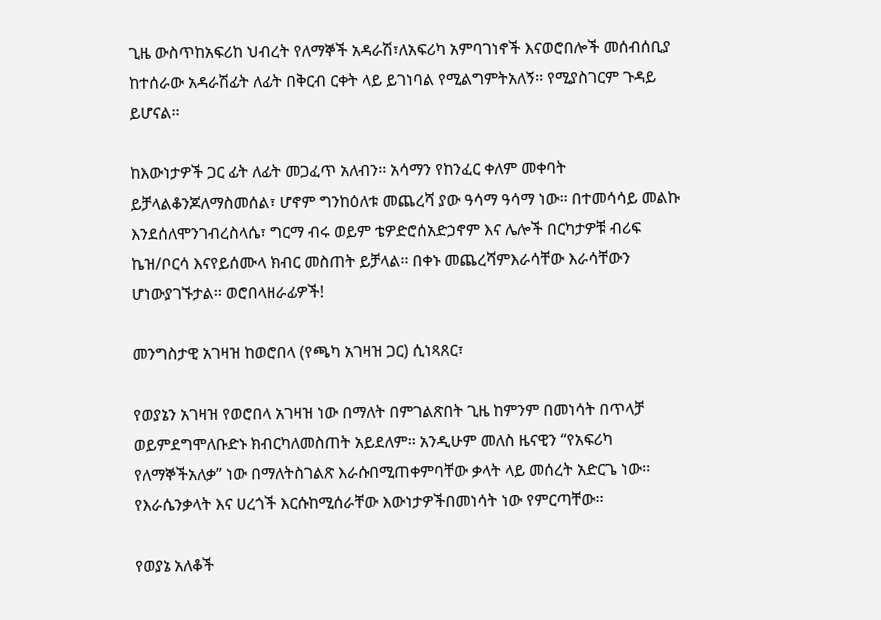ጊዜ ውስጥከአፍሪከ ህብረት የለማኞች አዳራሽ፣ለአፍሪካ አምባገነኖች እናወሮበሎች መሰብሰቢያ ከተሰራው አዳራሽፊት ለፊት በቅርብ ርቀት ላይ ይገነባል የሚልግምትአለኝ፡፡ የሚያስገርም ጉዳይ ይሆናል፡፡

ከእውነታዎች ጋር ፊት ለፊት መጋፈጥ አለብን፡፡ አሳማን የከንፈር ቀለም መቀባት ይቻላልቆንጆለማስመሰል፣ ሆኖም ግንከዕለቱ መጨረሻ ያው ዓሳማ ዓሳማ ነው፡፡ በተመሳሳይ መልኩ እንደሰለሞንገብረስላሴ፣ ግርማ ብሩ ወይም ቴዎድሮሰአድኃኖም እና ሌሎች በርካታዎቹ ብሪፍ ኬዝ/ቦርሳ እናየይሰሙላ ክብር መስጠት ይቻላል፡፡ በቀኑ መጨረሻምእራሳቸው እራሳቸውን ሆነውያገኙታል፡፡ ወሮበላዘራፊዎች!

መንግስታዊ አገዛዝ ከወሮበላ (የጫካ አገዛዝ ጋር) ሲነጻጸር፣

የወያኔን አገዛዝ የወሮበላ አገዛዝ ነው በማለት በምገልጽበት ጊዜ ከምንም በመነሳት በጥላቻ  ወይምደግሞለቡድኑ ክብርካለመስጠት አይደለም፡፡ አንዲሁም መለስ ዜናዊን “የአፍሪካ የለማኞችአለቃ” ነው በማለትስገልጽ እራሱበሚጠቀምባቸው ቃላት ላይ መሰረት አድርጌ ነው፡፡ የእራሴንቃላት እና ሀረጎች እርሱከሚሰራቸው እውነታዎችበመነሳት ነው የምርጣቸው፡፡

የወያኔ አለቆች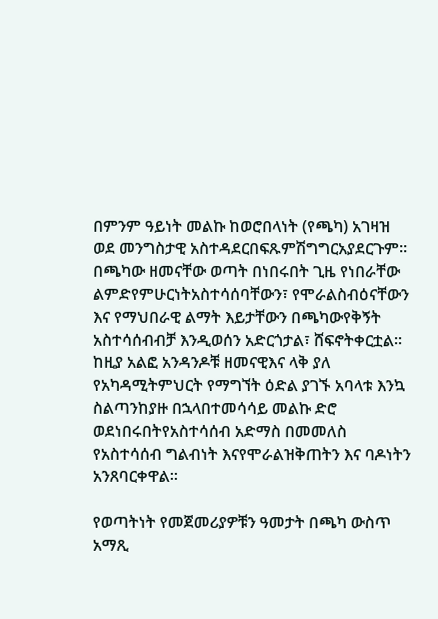በምንም ዓይነት መልኩ ከወሮበላነት (የጫካ) አገዛዝ ወደ መንግስታዊ አስተዳደርበፍጹምሽግግርአያደርጉም፡፡ በጫካው ዘመናቸው ወጣት በነበሩበት ጊዜ የነበራቸው ልምድየምሁርነትአስተሳሰባቸውን፣ የሞራልስብዕናቸውን እና የማህበራዊ ልማት እይታቸውን በጫካውየቅኝት አስተሳሰብብቻ እንዲወሰን አድርጎታል፣ ሸፍኖትቀርቷል፡፡ ከዚያ አልፎ አንዳንዶቹ ዘመናዊእና ላቅ ያለ የአካዳሚትምህርት የማግኘት ዕድል ያገኙ አባላቱ እንኳ ስልጣንከያዙ በኋላበተመሳሳይ መልኩ ድሮ ወደነበሩበትየአስተሳሰብ አድማስ በመመለስ የአስተሳሰብ ግልብነት እናየሞራልዝቅጠትን እና ባዶነትን አንጸባርቀዋል፡፡

የወጣትነት የመጀመሪያዎቹን ዓመታት በጫካ ውስጥ አማጺ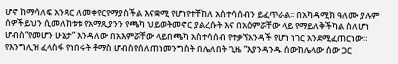ሆኖ ከማሳለፍ አንጻር ለመቀየርየማያስችል እናቋሚ የሆነየተቸከለ አስተሳሰብን ይፈጥራል፡፡ በአካዳሚክ ዓለሙ ያሉም ሰዎችይህን ሲመለከቱቱ የአማጺያንን የጫካ ህይወትመኖር ያልረሱት እና በአዕምሯቸው ላይ የማይለቅችካል ስለሆነ ሆብስ“የመሆን ሁኔታ” እንዳለው በአእምሯቸው ላይበጫካ አስተሳሰብ የተቃኘአንዳች የሆነ ነገር አንደሚፈጠርነው።  የእንግሊዝ ፈላስፋ የነበሩት ቶማስ ሆብስየሰለጠነመንግስት በሌለበት ጊዜ “እያንዳንዱ ሰውከሌላው ሰው ጋር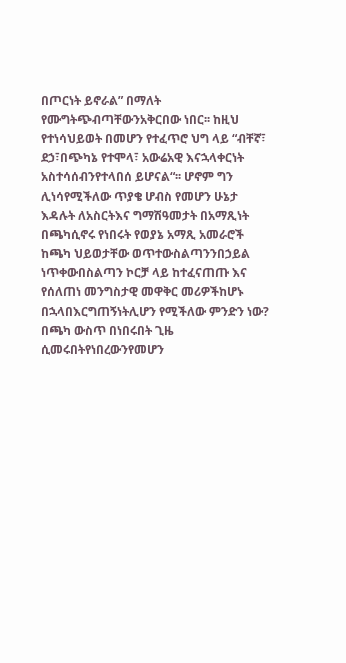በጦርነት ይኖራል” በማለት የሙግትጭብጣቸውንአቅርበው ነበር፡፡ ከዚህ የተነሳህይወት በመሆን የተፈጥሮ ህግ ላይ “ብቸኛ፣ ደኃ፣በጭካኔ የተሞላ፣ አውሬአዊ እናኋላቀርነት አስተሳሰብንየተላበሰ ይሆናል“፡፡ ሆኖም ግን ሊነሳየሚችለው ጥያቄ ሆብስ የመሆን ሁኔታ እዳሉት ለአስርትእና ግማሽዓመታት በአማጺነት በጫካሲኖሩ የነበሩት የወያኔ አማጺ አመራሮች ከጫካ ህይወታቸው ወጥተውስልጣንንበኃይል ነጥቀውበስልጣን ኮርቻ ላይ ከተፈናጠጡ እና የሰለጠነ መንግስታዊ መዋቅር መሪዎችከሆኑ በኋላበእርግጠኝነትሊሆን የሚችለው ምንድን ነው? በጫካ ውስጥ በነበሩበት ጊዜ ሲመሩበትየነበረውንየመሆን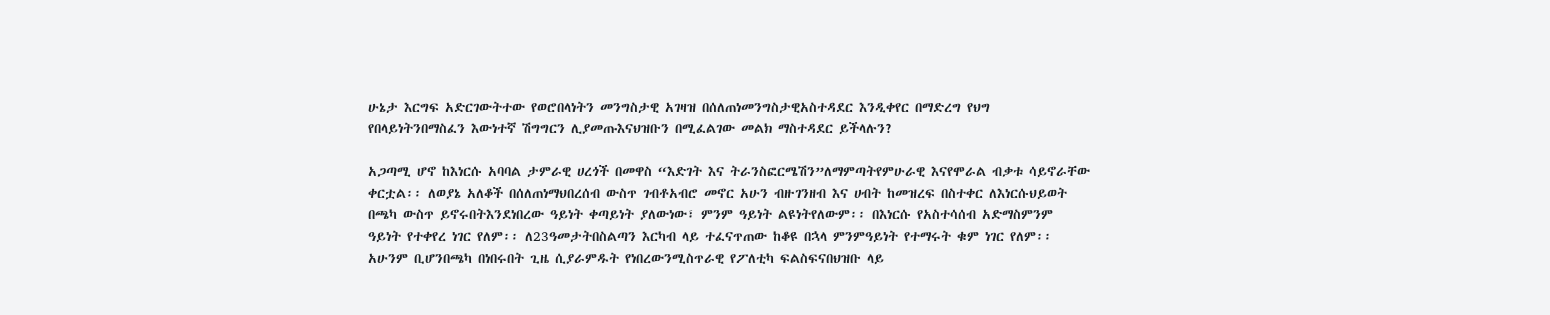ሁኔታ እርግፍ አድርገውትተው የወሮበላነትን መንግስታዊ አገዛዝ በሰለጠነመንግስታዊአስተዳደር እንዲቀየር በማድረግ የህግ የበላይነትንበማስፈን እውነተኛ ሽግግርን ሊያመጡእናህዝቡን በሚፈልገው መልክ ማስተዳደር ይችላሉን?

አጋጣሚ ሆኖ ከእነርሱ አባባል ታምራዊ ሀረጎች በመዋስ “እድገት እና ትራንስፎርሜሽን”ለማምጣትየምሁራዊ እናየሞራል ብቃቱ ሳይኖራቸው ቀርቷል፡፡ ለወያኔ አለቆች በሰለጠነማህበረሰብ ውስጥ ገብቶአብሮ መኖር አሁን ብዙገንዘብ እና ሀብት ከመዝረፍ በስተቀር ለእነርሱህይወት በጫካ ውስጥ ይኖሩበትእንደነበረው ዓይነት ቀጣይነት ያለውነው፣ ምንም ዓይነት ልዩነትየለውም፡፡ በእነርሱ የአስተሳሰብ አድማስምንም ዓይነት የተቀየረ ነገር የለም፡፡ ለ23ዓመታትበስልጣን እርካብ ላይ ተፈናጥጠው ከቆዩ በኋላ ምንምዓይነት የተማሩት ቁም ነገር የለም፡፡አሁንም ቢሆንበጫካ በነበሩበት ጊዜ ሲያራምዱት የነበረውንሚስጥራዊ የፖለቲካ ፍልስፍናበህዝቡ ላይ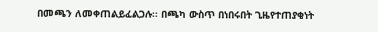በመጫን ለመቀጠልይፈልጋሉ፡፡ በጫካ ውስጥ በነበሩበት ጊዜየተጠያቂነት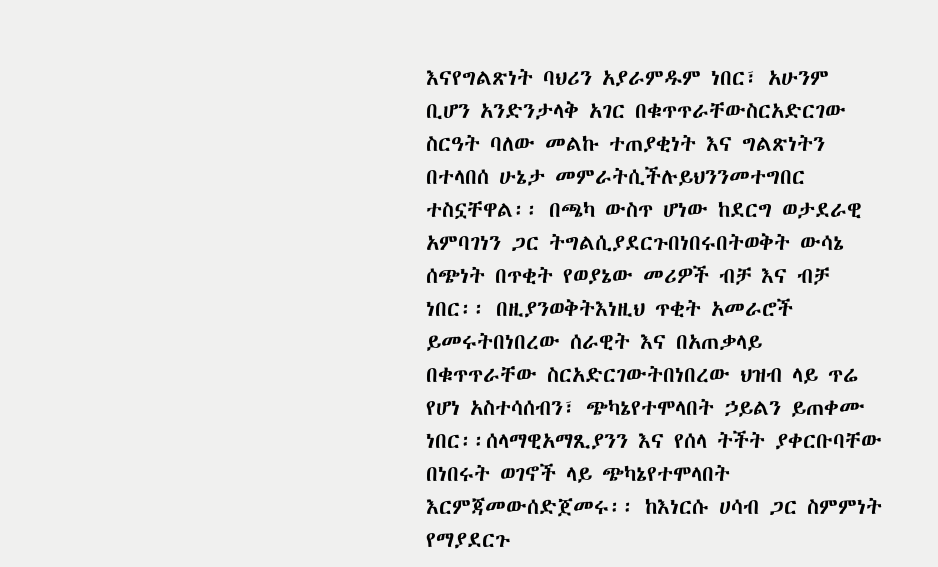እናየግልጽነት ባህሪን አያራምዱም ነበር፣ አሁንም ቢሆን አንድንታላቅ አገር በቁጥጥራቸውስርአድርገው ስርዓት ባለው መልኩ ተጠያቂነት እና ግልጽነትን በተላበሰ ሁኔታ መምራትሲችሉይህንንመተግበር ተስኗቸዋል፡፡ በጫካ ውስጥ ሆነው ከደርግ ወታደራዊ አምባገነን ጋር ትግልሲያደርጉበነበሩበትወቅት ውሳኔ ሰጭነት በጥቂት የወያኔው መሪዎች ብቻ እና ብቻ ነበር፡፡ በዚያንወቅትእነዚህ ጥቂት አመራሮች ይመሩትበነበረው ሰራዊት እና በአጠቃላይ በቁጥጥራቸው ስርአድርገውትበነበረው ህዝብ ላይ ጥሬ የሆነ አስተሳሰብን፣ ጭካኔየተሞላበት ኃይልን ይጠቀሙ ነበር፡፡ሰላማዊአማጺያንን እና የሰላ ትችት ያቀርቡባቸው በነበሩት ወገኖች ላይ ጭካኔየተሞላበት እርምጃመውሰድጀመሩ፡፡ ከእነርሱ ሀሳብ ጋር ስምምነት የማያደርጉ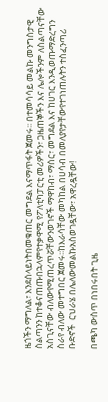ዜጎችን ማግለል፣ እንደሰላይነትበመቁጠር መግደል እናማጥፋት ጀመሩ፡፡ በተመሳሳይ መልኩ መንግስታዊ ስልጣንን ከተቆናጠጡበኋላምየተቃዋሚ የፖለቲካፓርቲ መሪዎችን፣ ጋዜጠኞችን እና ሌሎችንም ለስልጣናቸው አስጊናቸው ብለውየሚጠረጥሯቸውንወገኖች ማዋከብ፣ ማሰር፣ መግደል እና ከሀገር እንዲወጡማድረግን ስራየ ብለው መተግበር ጀመሩ፡፡ከእራሳቸው መካከል በሀሳብ በመለያየታቸውየተገነጠሉትን ተስፈንጣሪ ቡድኖች  ርህራሄ በሌለውመልኩአስወገዷቸው፣ አዋረዷቸው!

በጫካ ውስጥ በነበሩበት ጊዜ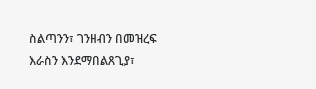ስልጣንን፣ ገንዘብን በመዝረፍ እራስን እንደማበልጸጊያ፣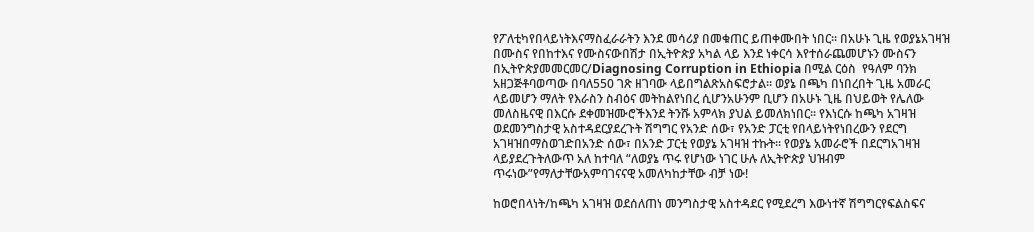የፖለቲካየበላይነትእናማስፈራራትን እንደ መሳሪያ በመቁጠር ይጠቀሙበት ነበር፡፡ በአሁኑ ጊዜ የወያኔአገዛዝ በሙስና የበከተእና የሙስናውበሽታ በኢትዮጵያ አካል ላይ እንደ ነቀርሳ እየተሰራጨመሆኑን ሙስናን በኢትዮጵያመመርመር/Diagnosing Corruption in Ethiopia በሚል ርዕስ  የዓለም ባንክ አዘጋጅቶባወጣው በባለ550 ገጽ ዘገባው ላይበግልጽአስፍሮታል፡፡ ወያኔ በጫካ በነበረበት ጊዜ አመራር ላይመሆን ማለት የእራስን ስብዕና መትከልየነበረ ሲሆንአሁንም ቢሆን በአሁኑ ጊዜ በህይወት የሌለው መለስዜናዊ በእርሱ ደቀመዝሙሮችእንደ ትንሹ አምላክ ያህል ይመለክነበር፡፡ የእነርሱ ከጫካ አገዛዝ ወደመንግስታዊ አስተዳደርያደረጉት ሽግግር የአንድ ሰው፣ የአንድ ፓርቲ የበላይነትየነበረውን የደርግ አገዛዝበማስወገድበአንድ ሰው፣ በአንድ ፓርቲ የወያኔ አገዛዝ ተኩት፡፡ የወያኔ አመራሮች በደርግአገዛዝ ላይያደረጉትለውጥ አለ ከተባለ “ለወያኔ ጥሩ የሆነው ነገር ሁሉ ለኢትዮጵያ ህዝብም ጥሩነው”የማለታቸውአምባገናናዊ አመለካከታቸው ብቻ ነው!

ከወሮበላነት/ከጫካ አገዛዝ ወደሰለጠነ መንግስታዊ አስተዳደር የሚደረግ እውነተኛ ሽግግርየፍልስፍና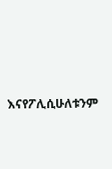እናየፖሊሲሁለቱንም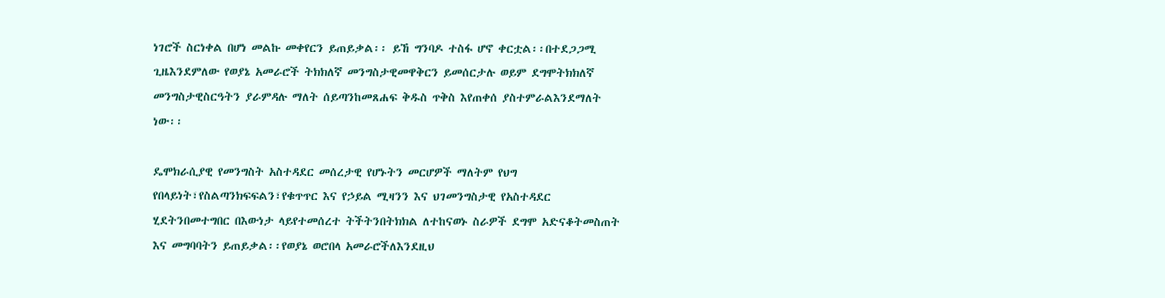ነገሮች ስርነቀል በሆነ መልኩ መቀየርን ይጠይቃል፡፡ ይኸ ግንባዶ ተስፋ ሆኖ ቀርቷል፡፡በተደጋጋሚ ጊዜእንደምለው የወያኔ አመራሮች ትክክለኛ መንግስታዊመዋቅርን ይመሰርታሉ ወይም ደግሞትክክለኛ መንግስታዊስርዓትን ያራምዳሉ ማለት ሰይጣንከመጸሐፍ ቅዱስ ጥቅስ እየጠቀሰ ያስተምራልእንደማለት ነው፡፡

ዴሞክራሲያዊ የመንግስት አስተዳደር መሰረታዊ የሆኑትን መርሆዎች ማለትም የህግ የበላይነት፣የስልጣንክፍፍልን፣የቁጥጥር እና የኃይል ሚዛንን እና ህገመንግስታዊ የአስተዳደር ሂደትንበመተግበር በእውነታ ላይየተመሰረተ ትችትንበትክክል ለተከናወኑ ስራዎች ደግሞ አድናቆትመስጠት እና መግባባትን ይጠይቃል፡፡የወያኔ ወሮበላ አመራሮችለእንደዚህ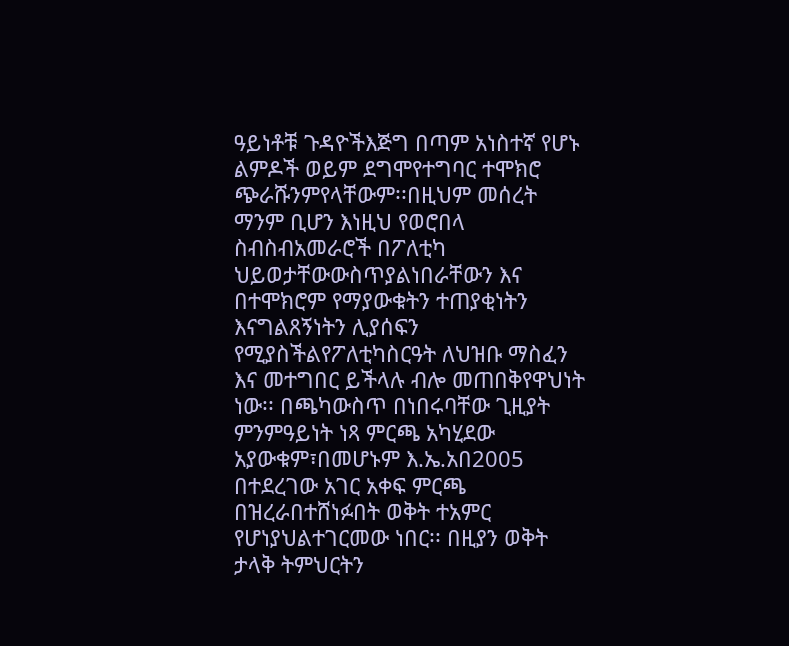ዓይነቶቹ ጉዳዮችእጅግ በጣም አነስተኛ የሆኑ ልምዶች ወይም ደግሞየተግባር ተሞክሮ ጭራሹንምየላቸውም፡፡በዚህም መሰረት ማንም ቢሆን እነዚህ የወሮበላ ስብስብአመራሮች በፖለቲካ ህይወታቸውውስጥያልነበራቸውን እና በተሞክሮም የማያውቁትን ተጠያቂነትን እናግልጸኝነትን ሊያሰፍን የሚያስችልየፖለቲካስርዓት ለህዝቡ ማስፈን እና መተግበር ይችላሉ ብሎ መጠበቅየዋህነት ነው፡፡ በጫካውስጥ በነበሩባቸው ጊዚያት ምንምዓይነት ነጻ ምርጫ አካሂደው አያውቁም፣በመሆኑም እ.ኤ.አበ2005 በተደረገው አገር አቀፍ ምርጫ በዝረራበተሸነፉበት ወቅት ተአምር የሆነያህልተገርመው ነበር፡፡ በዚያን ወቅት ታላቅ ትምህርትን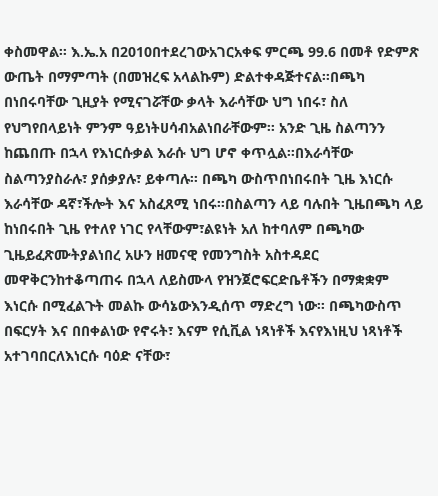ቀስመዋል፡፡ እ.ኤ.አ በ2010በተደረገውአገርአቀፍ ምርጫ 99.6 በመቶ የድምጽ ውጤት በማምጣት (በመዝረፍ አላልኩም) ድልተቀዳጅተናል፡፡በጫካ በነበሩባቸው ጊዚያት የሚናገሯቸው ቃላት እራሳቸው ህግ ነበሩ፣ ስለ የህግየበላይነት ምንም ዓይነትሀሳብአልነበራቸውም፡፡ አንድ ጊዜ ስልጣንን ከጨበጡ በኋላ የእነርሱቃል እራሱ ህግ ሆኖ ቀጥሏል፡፡በእራሳቸው ስልጣንያስራሉ፣ ያሰቃያሉ፣ ይቀጣሉ፡፡ በጫካ ውስጥበነበሩበት ጊዜ እነርሱ እራሳቸው ዳኛ፣ችሎት እና አስፈጸሚ ነበሩ፡፡በስልጣን ላይ ባሉበት ጊዜበጫካ ላይ ከነበሩበት ጊዜ የተለየ ነገር የላቸውም፣ልዩነት አለ ከተባለም በጫካው ጊዜይፈጽሙትያልነበረ አሁን ዘመናዊ የመንግስት አስተዳደር መዋቅርንከተቆጣጠሩ በኋላ ለይስሙላ የዝንጀሮፍርድቤቶችን በማቋቋም እነርሱ በሚፈልጉት መልኩ ውሳኔውእንዲሰጥ ማድረግ ነው፡፡ በጫካውስጥ በፍርሃት እና በበቀልነው የኖሩት፣ እናም የሲቪል ነጻነቶች እናየእነዚህ ነጻነቶች አተገባበርለእነርሱ ባዕድ ናቸው፣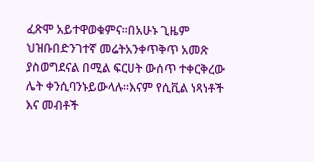ፈጽሞ አይተዋወቁምና፡፡በአሁኑ ጊዜም ህዝቡበድንገተኛ መሬትአንቀጥቅጥ አመጽ ያስወግደናል በሚል ፍርሀት ውሰጥ ተቀርቅረው ሌት ቀንሲባንኑይውላሉ፡፡እናም የሲቪል ነጻነቶች እና መብቶች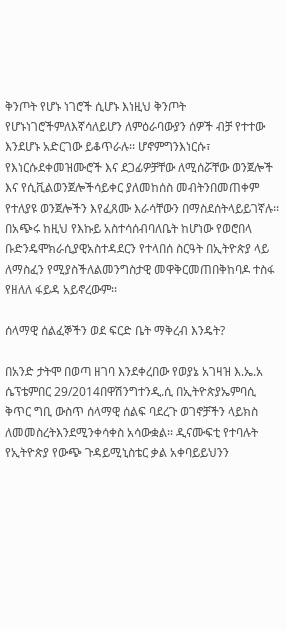ቅንጦት የሆኑ ነገሮች ሲሆኑ እነዚህ ቅንጦት የሆኑነገሮችምለእኛሳለይሆን ለምዕራባውያን ሰዎች ብቻ የተተው እንደሆኑ አድርገው ይቆጥራሉ፡፡ ሆኖምግንእነርሱ፣ የእነርሱደቀመዝሙሮች እና ደጋፊዎቻቸው ለሚሰሯቸው ወንጀሎች እና የሲቪልወንጀሎችሳይቀር ያለመከሰስ መብትንበመጠቀም የተለያዩ ወንጀሎችን እየፈጸሙ እራሳቸውን በማስደሰትላይይገኛሉ፡፡ በአጭሩ ከዚህ የእኩይ አስተሳሰብባለቤት ከሆነው የወሮበላ ቡድንዴሞክራሲያዊአስተዳደርን የተላበሰ ስርዓት በኢትዮጵያ ላይ ለማስፈን የሚያስችለልመንግስታዊ መዋቅርመጠበቅከባዶ ተስፋ የዘለለ ፋይዳ አይኖረውም፡፡

ሰላማዊ ሰልፈኞችን ወደ ፍርድ ቤት ማቅረብ እንዴት?

በአንድ ታትሞ በወጣ ዘገባ እንደቀረበው የወያኔ አገዛዝ እ.ኤ.አ ሴፕቴምበር 29/2014በዋሽንግተንዲ.ሲ በኢትዮጵያኤምባሲ ቅጥር ግቢ ውስጥ ሰላማዊ ሰልፍ ባደረጉ ወገኖቻችን ላይክስ ለመመስረትእንደሚንቀሳቀስ አሳውቋል፡፡ ዲናሙፍቲ የተባሉት የኢትዮጵያ የውጭ ጉዳይሚኒስቴር ቃል አቀባይይህንን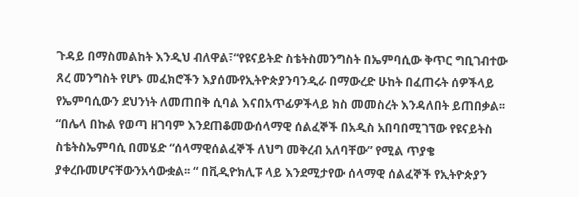ጉዳይ በማስመልከት እንዲህ ብለዋል፣“የዩናይትድ ስቴትስመንግስት በኤምባሲው ቅጥር ግቢገብተው ጸረ መንግስት የሆኑ መፈክሮችን እያሰሙየኢትዮጵያንባንዲራ በማውረድ ሁከት በፈጠሩት ሰዎችላይ የኤምባሲውን ደህንነት ለመጠበቅ ሲባል እናበአጥፊዎችላይ ክስ መመስረት እንዳለበት ይጠበቃል፡፡“በሌላ በኩል የወጣ ዘገባም እንደጠቆመውሰላማዊ ሰልፈኞች በአዲስ አበባበሚገኘው የዩናይትስ ስቴትስኤምባሲ በመሄድ “ሰላማዊሰልፈኞች ለህግ መቅረብ አለባቸው” የሚል ጥያቄ ያቀረቡመሆናቸውንአሳውቋል፡፡ “ በቪዲዮክሊፑ ላይ እንደሚታየው ሰላማዊ ሰልፈኞች የኢትዮጵያን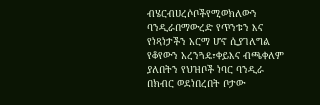ብሄርብሀረሶቦችየሚወክለውን ባንዲራበማውረድ የጥንቱን እና የነጻነታችን አርማ ሆኖ ሲያገለግል የቆየውን አረንጓዴ፣ቀይእና ብጫቀለም ያለበትን የህዝቦች ነባር ባንዲራ በክብር ወደነበረበት ቦታው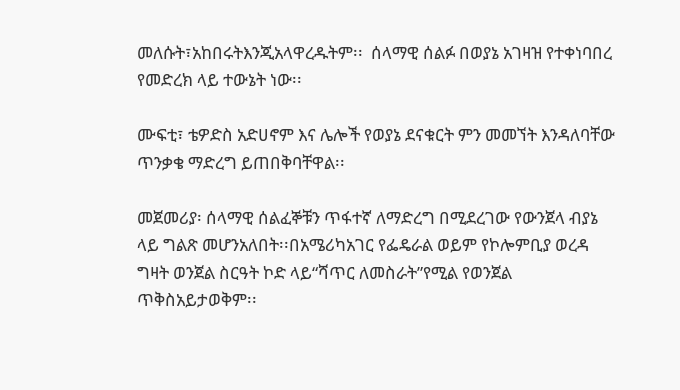መለሱት፣አከበሩትእንጂአላዋረዱትም፡፡  ሰላማዊ ሰልፉ በወያኔ አገዛዝ የተቀነባበረ የመድረክ ላይ ተውኔት ነው፡፡

ሙፍቲ፣ ቴዎድስ አድሀኖም እና ሌሎች የወያኔ ደናቁርት ምን መመኘት እንዳለባቸው ጥንቃቄ ማድረግ ይጠበቅባቸዋል፡፡

መጀመሪያ፡ ሰላማዊ ሰልፈኞቹን ጥፋተኛ ለማድረግ በሚደረገው የውንጀላ ብያኔ ላይ ግልጽ መሆንአለበት፡፡በአሜሪካአገር የፌዴራል ወይም የኮሎምቢያ ወረዳ ግዛት ወንጀል ስርዓት ኮድ ላይ“ሻጥር ለመስራት”የሚል የወንጀል ጥቅስአይታወቅም፡፡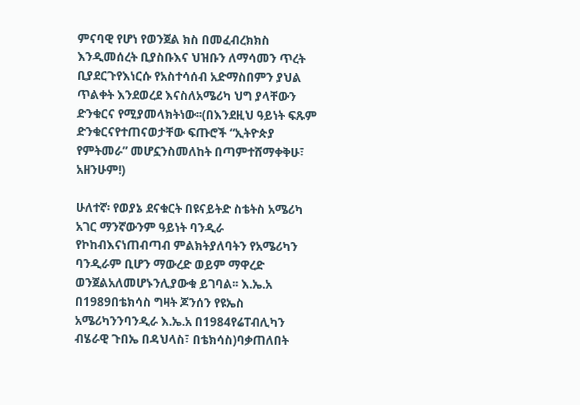ምናባዊ የሆነ የወንጀል ክስ በመፈብረክክስ እንዲመሰረት ቢያስቡእና ህዝቡን ለማሳመን ጥረት ቢያደርጉየእነርሱ የአስተሳሰብ አድማስበምን ያህል ጥልቀት እንደወረደ እናስለአሜሪካ ህግ ያላቸውን ድንቁርና የሚያመላክትነው፡፡(በእንደዚህ ዓይነት ፍጹም ድንቁርናየተጠናወታቸው ፍጡሮች “ኢትዮጵያ የምትመራ” መሆኗንስመለከት በጣምተሸማቀቅሁ፣ አዘንሁም!)

ሁለተኛ፡ የወያኔ ደናቁርት በዩናይትድ ስቴትስ አሜሪካ አገር ማንኛውንም ዓይነት ባንዲራ የኮከብእናነጠብጣብ ምልክትያለባትን የአሜሪካን ባንዲራም ቢሆን ማውረድ ወይም ማዋረድ ወንጀልአለመሆኑንሊያውቁ ይገባል፡፡ እ.ኤ.አ በ1989በቴክሳስ ግዛት ጆንሰን የዩኤስ አሜሪካንንባንዲራ እ.ኤ.አ በ1984የሬፐብሊካን ብሄራዊ ጉበኤ በዳህላስ፣ በቴክሳስ)ባቃጠለበት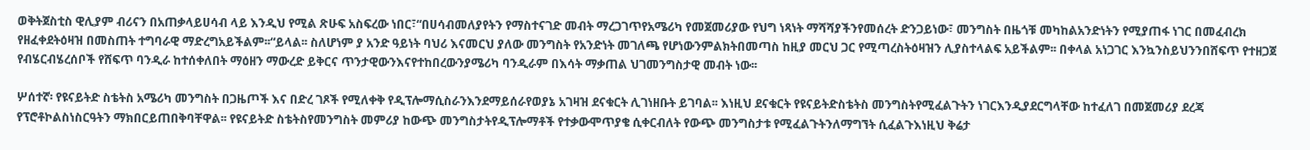ወቅትጀስቲስ ዊሊያም ብሪናን በአጠቃላይሀሳብ ላይ እንዲህ የሚል ጽሁፍ አስፍረው ነበር፣“በሀሳብመለያየትን የማስተናገድ መብት ማረጋገጥየአሜሪካ የመጀመሪያው የህግ ነጻነት ማሻሻያችንየመሰረት ድንጋይነው፣ መንግስት በዜጎቹ መካከልአንድነትን የሚያጠፋ ነገር በመፈብረክ የዘፈቀደትዕዛዝ በመስጠት ተግባራዊ ማድረግአይችልም፡፡“ይላል፡፡ ስለሆነም ያ አንድ ዓይነት ባህሪ እናመርህ ያለው መንግስት የአንድነት መገለጫ የሆነውንምልክትበመጣስ ከዚያ መርህ ጋር የሚጣረስትዕዛዝን ሊያስተላልፍ አይችልም፡፡ በቀላል አነጋገር እንኳንስይህንንበሸፍጥ የተዘጋጀ የብሄርብሄረሰቦች የሸፍጥ ባንዲራ ከተሰቀለበት ማዕዘን ማውረድ ይቅርና ጥንታዊውንእናየተከበረውንያሜሪካ ባንዲራም በእሳት ማቃጠል ህገመንግስታዊ መብት ነው፡፡

ሦሰተኛ፡ የዩናይትድ ስቴትስ አሜሪካ መንግስት በጋዜጦች እና በድረ ገጾች የሚለቀቅ የዲፕሎማሲስራንእንደማይሰራየወያኔ አገዛዝ ደናቁርት ሊገነዘቡት ይገባል፡፡ እነዚህ ደናቁርት የዩናይትድስቴትስ መንግስትየሚፈልጉትን ነገርእንዲያደርግላቸው ከተፈለገ በመጀመሪያ ደረጃ የፕሮቶኮልስነስርዓትን ማክበርይጠበቅባቸዋል፡፡ የዩናይትድ ስቴትስየመንግስት መምሪያ ከውጭ መንግስታትየዲፕሎማቶች የተቃውሞጥያቄ ሲቀርብለት የውጭ መንግስታቱ የሚፈልጉትንለማግኘት ሲፈልጉእነዚህ ቅሬታ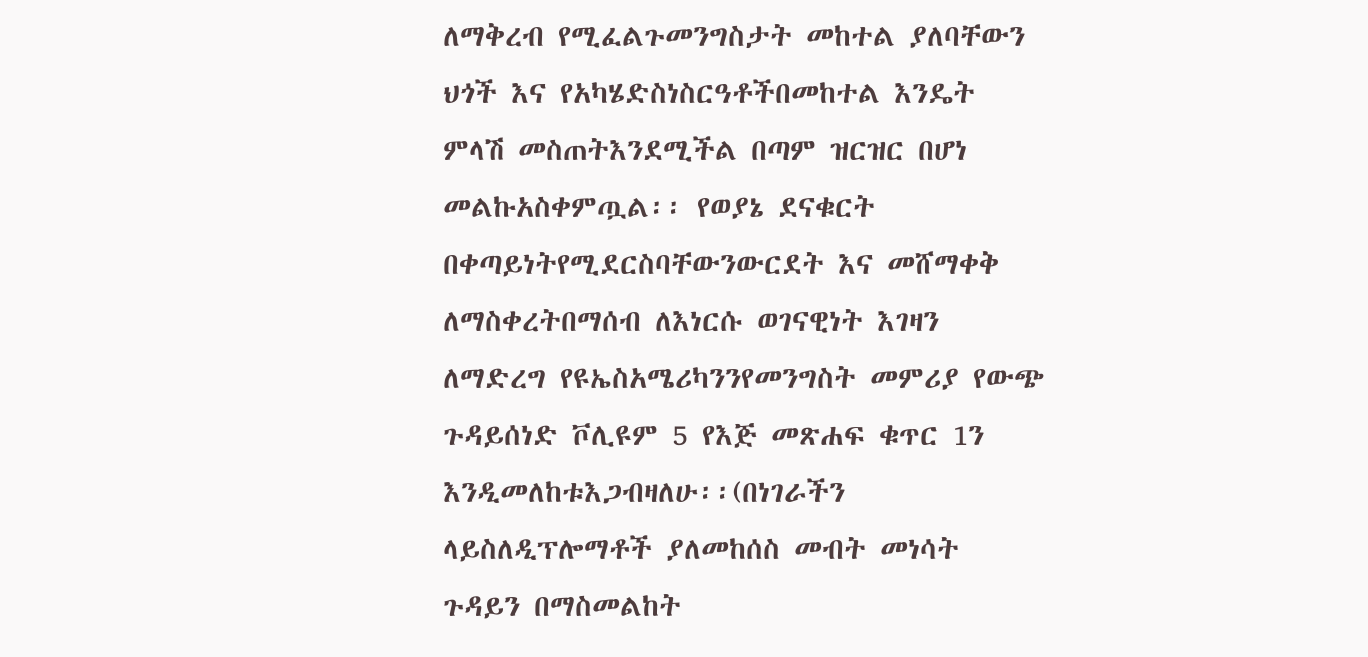ለማቅረብ የሚፈልጉመንግስታት መከተል ያለባቸውን ህጎች እና የአካሄድስነስርዓቶችበመከተል እንዴት ምላሽ መስጠትእንደሚችል በጣም ዝርዝር በሆነ መልኩአስቀምጧል፡፡ የወያኔ ደናቁርት በቀጣይነትየሚደርስባቸውንውርደት እና መሸማቀቅ ለማስቀረትበማሰብ ለእነርሱ ወገናዊነት እገዛን ለማድረግ የዩኤስአሜሪካንንየመንግስት መምሪያ የውጭ ጉዳይሰነድ ቮሊዩም 5 የእጅ መጽሐፍ ቁጥር 1ን እንዲመለከቱእጋብዛለሁ፡፡(በነገራችን ላይስለዲፕሎማቶች ያለመከሰስ መብት መነሳት ጉዳይን በማስመልከት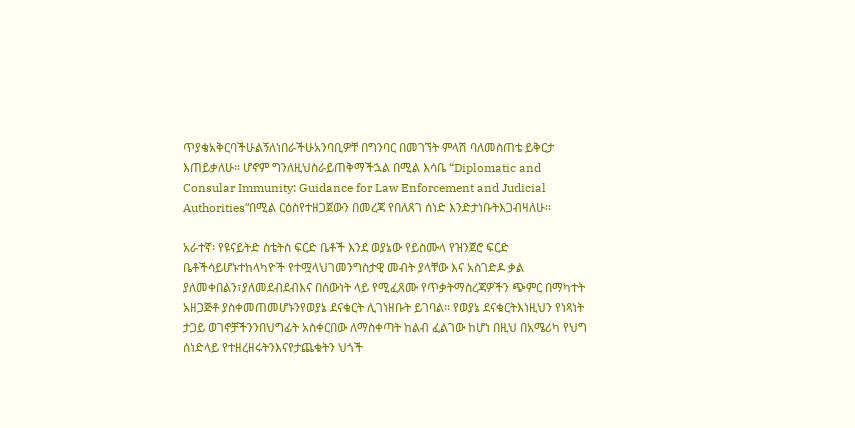ጥያቄአቅርባችሁልኝለነበራችሁአንባቢዎቸ በግንባር በመገኘት ምላሽ ባለመስጠቴ ይቅርታ እጠይቃለሁ፡፡ ሆኖም ግንለዚህስራይጠቅማችኋል በሚል እሳቤ “Diplomatic and Consular Immunity: Guidance for Law Enforcement and Judicial Authorities“በሚል ርዕስየተዘጋጀውን በመረጃ የበለጸገ ሰነድ እንድታነቡትእጋብዛለሁ፡፡

አራተኛ፡ የዩናይትድ ስቴትስ ፍርድ ቤቶች እንደ ወያኔው የይስሙላ የዝንጀሮ ፍርድ ቤቶችሳይሆኑተከላካዮች የተሟላህገመንግስታዊ መብት ያላቸው እና አስገድዶ ቃል ያለመቀበልን፣ያለመደብደብእና በሰውነት ላይ የሚፈጸሙ የጥቃትማስረጃዎችን ጭምር በማካተት አዘጋጅቶ ያስቀመጠመሆኑንየወያኔ ደናቁርት ሊገነዘቡት ይገባል፡፡ የወያኔ ደናቁርትእነዚህን የነጻነት ታጋይ ወገኖቻችንንበህግፊት አስቀርበው ለማስቀጣት ከልብ ፈልገው ከሆነ በዚህ በአሜሪካ የህግ ሰነድላይ የተዘረዘሩትንእናየታጨቁትን ህጎች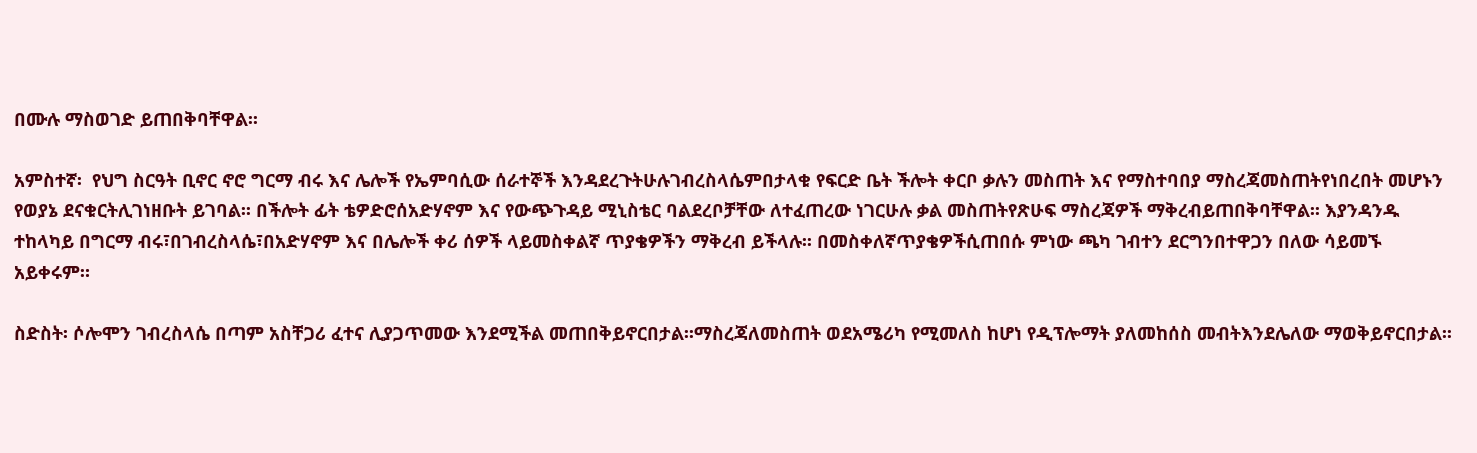በሙሉ ማስወገድ ይጠበቅባቸዋል፡፡

አምስተኛ፡  የህግ ስርዓት ቢኖር ኖሮ ግርማ ብሩ እና ሌሎች የኤምባሲው ሰራተኞች እንዳደረጉትሁሉገብረስላሴምበታላቁ የፍርድ ቤት ችሎት ቀርቦ ቃሉን መስጠት እና የማስተባበያ ማስረጃመስጠትየነበረበት መሆኑን የወያኔ ደናቁርትሊገነዘቡት ይገባል፡፡ በችሎት ፊት ቴዎድሮሰአድሃኖም እና የውጭጉዳይ ሚኒስቴር ባልደረቦቻቸው ለተፈጠረው ነገርሁሉ ቃል መስጠትየጽሁፍ ማስረጃዎች ማቅረብይጠበቅባቸዋል፡፡ እያንዳንዱ ተከላካይ በግርማ ብሩ፣በገብረስላሴ፣በአድሃኖም እና በሌሎች ቀሪ ሰዎች ላይመስቀልኛ ጥያቄዎችን ማቅረብ ይችላሉ፡፡ በመስቀለኛጥያቄዎችሲጠበሱ ምነው ጫካ ገብተን ደርግንበተዋጋን በለው ሳይመኙ አይቀሩም።

ስድስት፡ ሶሎሞን ገብረስላሴ በጣም አስቸጋሪ ፈተና ሊያጋጥመው እንደሚችል መጠበቅይኖርበታል፡፡ማስረጃለመስጠት ወደአሜሪካ የሚመለስ ከሆነ የዲፕሎማት ያለመከሰስ መብትእንደሌለው ማወቅይኖርበታል፡፡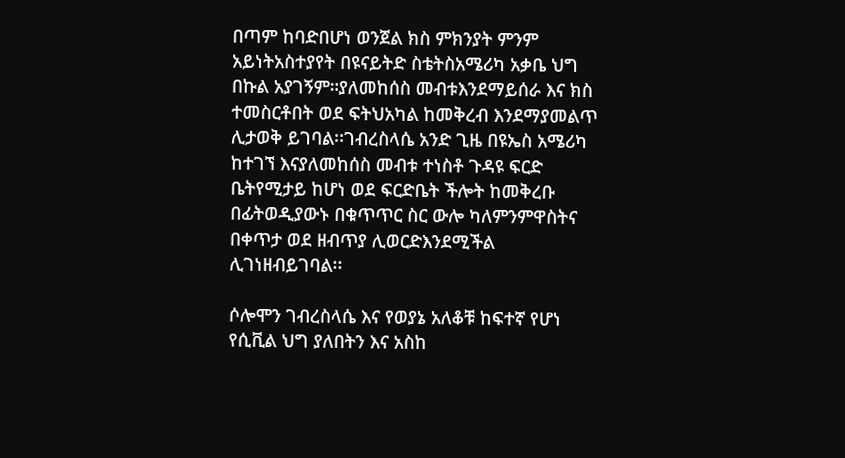በጣም ከባድበሆነ ወንጀል ክስ ምክንያት ምንም አይነትአስተያየት በዩናይትድ ስቴትስአሜሪካ አቃቤ ህግ በኩል አያገኝም።ያለመከሰስ መብቱእንደማይሰራ እና ክስ ተመስርቶበት ወደ ፍትህአካል ከመቅረብ እንደማያመልጥ ሊታወቅ ይገባል፡፡ገብረስላሴ አንድ ጊዜ በዩኤስ አሜሪካ ከተገኘ እናያለመከሰስ መብቱ ተነስቶ ጉዳዩ ፍርድ ቤትየሚታይ ከሆነ ወደ ፍርድቤት ችሎት ከመቅረቡ በፊትወዲያውኑ በቁጥጥር ስር ውሎ ካለምንምዋስትና በቀጥታ ወደ ዘብጥያ ሊወርድእንደሚችል ሊገነዘብይገባል፡፡

ሶሎሞን ገብረስላሴ እና የወያኔ አለቆቹ ከፍተኛ የሆነ የሲቪል ህግ ያለበትን እና አስከ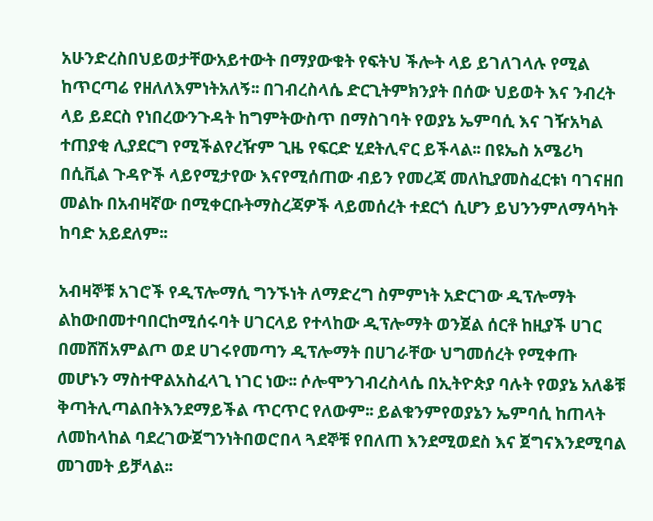አሁንድረስበህይወታቸውአይተውት በማያውቁት የፍትህ ችሎት ላይ ይገለገላሉ የሚል ከጥርጣሬ የዘለለእምነትአለኝ፡፡ በገብረስላሴ ድርጊትምክንያት በሰው ህይወት እና ንብረት ላይ ይደርስ የነበረውንጉዳት ከግምትውስጥ በማስገባት የወያኔ ኤምባሲ እና ገዥአካል ተጠያቂ ሊያደርግ የሚችልየረዥም ጊዜ የፍርድ ሂደትሊኖር ይችላል፡፡ በዩኤስ አሜሪካ በሲቪል ጉዳዮች ላይየሚታየው እናየሚሰጠው ብይን የመረጃ መለኪያመስፈርቱነ ባገናዘበ መልኩ በአብዛኛው በሚቀርቡትማስረጃዎች ላይመሰረት ተደርጎ ሲሆን ይህንንምለማሳካት ከባድ አይደለም፡፡

አብዛኞቹ አገሮች የዲፕሎማሲ ግንኙነት ለማድረግ ስምምነት አድርገው ዲፕሎማት ልከውበመተባበርከሚሰሩባት ሀገርላይ የተላከው ዲፕሎማት ወንጀል ሰርቶ ከዚያች ሀገር በመሸሽአምልጦ ወደ ሀገሩየመጣን ዲፕሎማት በሀገራቸው ህግመሰረት የሚቀጡ መሆኑን ማስተዋልአስፈላጊ ነገር ነው፡፡ ሶሎሞንገብረስላሴ በኢትዮጵያ ባሉት የወያኔ አለቆቹ ቅጣትሊጣልበትእንደማይችል ጥርጥር የለውም፡፡ ይልቁንምየወያኔን ኤምባሲ ከጠላት ለመከላከል ባደረገውጀግንነትበወሮበላ ጓደኞቹ የበለጠ እንደሚወደስ እና ጀግናእንደሚባል መገመት ይቻላል፡፡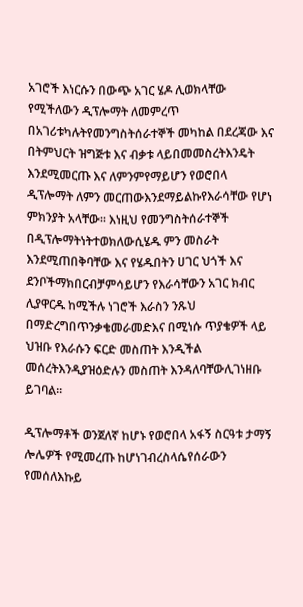አገሮች እነርሱን በውጭ አገር ሄዶ ሊወክላቸው የሚችለውን ዲፕሎማት ለመምረጥ በአገሪቱካሉትየመንግስትሰራተኞች መካከል በደረጃው እና በትምህርት ዝግጅቱ እና ብቃቱ ላይበመመስረትእንዴት እንደሚመርጡ እና ለምንምየማይሆን የወሮበላ ዲፕሎማት ለምን መርጠውእንደማይልኩየእራሳቸው የሆነ ምክንያት አላቸው፡፡ እነዚህ የመንግስትሰራተኞች በዲፕሎማትነትተወክለውሲሄዱ ምን መስራት እንደሚጠበቅባቸው እና የሄዱበትን ሀገር ህጎች እና ደንቦችማክበርብቻምሳይሆን የእራሳቸውን አገር ክብር ሊያዋርዱ ከሚችሉ ነገሮች እራስን ንጹህ በማድረግበጥንቃቄመራመድእና በሚነሱ ጥያቄዎች ላይ ህዝቡ የእራሱን ፍርድ መስጠት እንዲችል መሰረትእንዲያዝዕድሉን መስጠት እንዳለባቸውሊገነዘቡ ይገባል፡፡

ዲፕሎማቶች ወንጀለኛ ከሆኑ የወሮበላ አፋኝ ስርዓቱ ታማኝ ሎሌዎች የሚመረጡ ከሆነገብረስላሴየሰራውን የመሰለእኩይ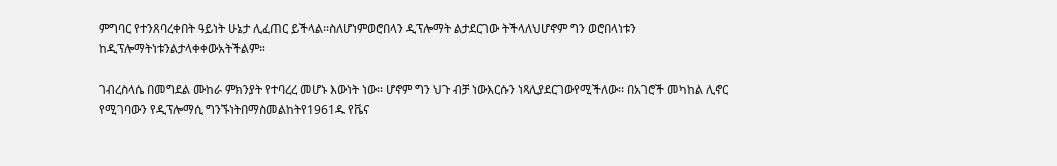ምግባር የተንጸባረቀበት ዓይነት ሁኔታ ሊፈጠር ይችላል፡፡ስለሆነምወሮበላን ዲፕሎማት ልታደርገው ትችላለህሆኖም ግን ወሮበላነቱን ከዲፕሎማትነቱንልታላቀቀውአትችልም።

ገብረስላሴ በመግደል ሙከራ ምክንያት የተባረረ መሆኑ እውነት ነው፡፡ ሆኖም ግን ህጉ ብቻ ነውእርሱን ነጻሊያደርገውየሚችለው፡፡ በአገሮች መካከል ሊኖር የሚገባውን የዲፕሎማሲ ግንኙነትበማስመልከትየ1961ዱ የቬና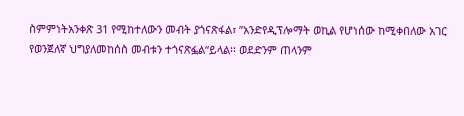ስምምነትአንቀጽ 31 የሚከተለውን መብት ያጎናጽፋል፣ ”አንድየዲፕሎማት ወኪል የሆነሰው ከሚቀበለው አገር የወንጀለኛ ህግያለመከሰስ መብቱን ተጎናጽፏል“ይላል፡፡ ወደድንም ጠላንም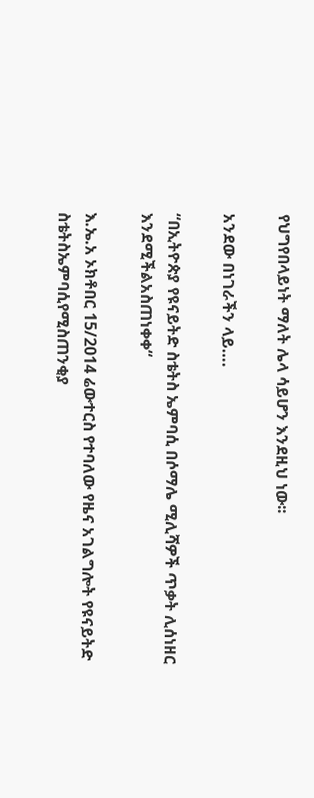የህግየበላይነት ማለት ሌላ ሳይሆን እንደዚህ ነው፡፡

አንደው በነገራችን ላይ….

“በኢትዮጵያ የዩናይትድ ስቴትስ ኤምባሲ በሶማሌ ሚሊሻዎች ጥቃት ሊሰነዘር እንደሚችልአስጠነቀቀ“

እ.ኤ.አ ኦክቶበር 15/2014 ሬውተርስ የተባለው የዜና አገልግሎት የዩናይትድ ስቴትስኤምባሲየሚስጠንቂያ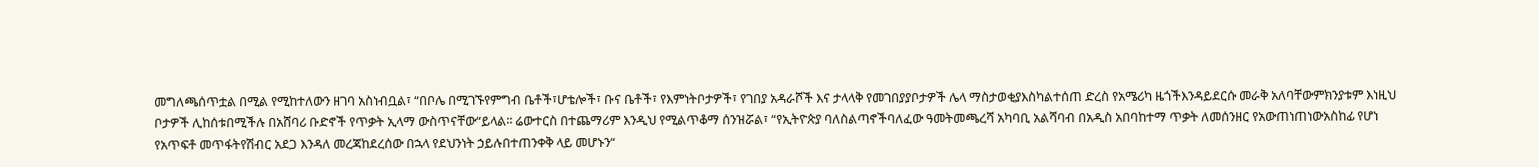መግለጫሰጥቷል በሚል የሚከተለውን ዘገባ አስነብቧል፣ “በቦሌ በሚገኙየምግብ ቤቶች፣ሆቴሎች፣ ቡና ቤቶች፣ የእምነትቦታዎች፣ የገበያ አዳራሾች እና ታላላቅ የመገበያያቦታዎች ሌላ ማስታወቂያእስካልተሰጠ ድረስ የአሜሪካ ዜጎችእንዳይደርሱ መራቅ አለባቸውምክንያቱም እነዚህ ቦታዎች ሊከሰቱበሚችሉ በአሸባሪ ቡድኖች የጥቃት ኢላማ ውስጥናቸው“ይላል፡፡ ሬውተርስ በተጨማሪም እንዲህ የሚልጥቆማ ሰንዝሯል፣ “የኢትዮጵያ ባለስልጣኖችባለፈው ዓመትመጫረሻ አካባቢ አልሻባብ በአዲስ አበባከተማ ጥቃት ለመሰንዘር የአውጠነጠነውአስከፊ የሆነ የአጥፍቶ መጥፋትየሽብር አደጋ እንዳለ መረጃከደረሰው በኋላ የደህንነት ኃይሉበተጠንቀቅ ላይ መሆኑን“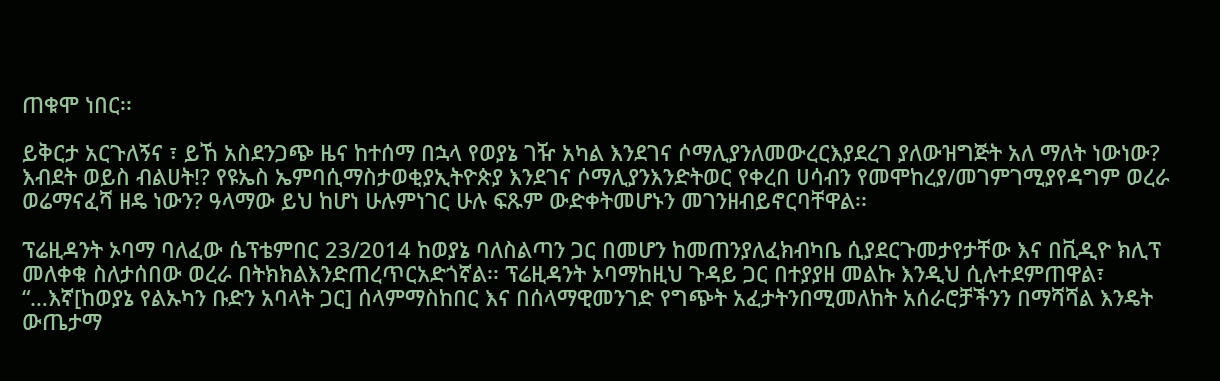ጠቁሞ ነበር፡፡

ይቅርታ አርጉለኝና ፣ ይኸ አስደንጋጭ ዜና ከተሰማ በኋላ የወያኔ ገዥ አካል እንደገና ሶማሊያንለመውረርእያደረገ ያለውዝግጅት አለ ማለት ነውነው? እብደት ወይስ ብልሀት!? የዩኤስ ኤምባሲማስታወቂያኢትዮጵያ እንደገና ሶማሊያንእንድትወር የቀረበ ሀሳብን የመሞከረያ/መገምገሚያየዳግም ወረራ ወሬማናፈሻ ዘዴ ነውን? ዓላማው ይህ ከሆነ ሁሉምነገር ሁሉ ፍጹም ውድቀትመሆኑን መገንዘብይኖርባቸዋል፡፡

ፕሬዚዳንት ኦባማ ባለፈው ሴፕቴምበር 23/2014 ከወያኔ ባለስልጣን ጋር በመሆን ከመጠንያለፈክብካቤ ሲያደርጉመታየታቸው እና በቪዲዮ ክሊፕ መለቀቁ ስለታሰበው ወረራ በትክክልእንድጠረጥርአድጎኛል፡፡ ፕሬዚዳንት ኦባማከዚህ ጉዳይ ጋር በተያያዘ መልኩ እንዲህ ሲሉተደምጠዋል፣ “…እኛ[ከወያኔ የልኡካን ቡድን አባላት ጋር] ሰላምማስከበር እና በሰላማዊመንገድ የግጭት አፈታትንበሚመለከት አሰራሮቻችንን በማሻሻል እንዴት ውጤታማ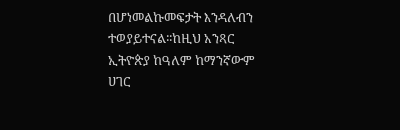በሆነመልኩመፍታት እንዳለብን ተወያይተናል፡፡ከዚህ አንጻር ኢትዮጵያ ከዓለም ከማንኛውም ሀገር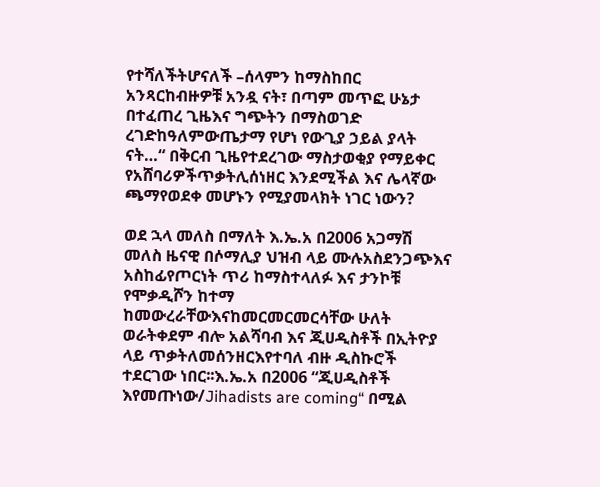የተሻለችትሆናለች –ሰላምን ከማስከበር አንጻርከብዙዎቹ አንዷ ናት፣ በጣም መጥፎ ሁኔታ በተፈጠረ ጊዜእና ግጭትን በማስወገድ ረገድከዓለምውጤታማ የሆነ የውጊያ ኃይል ያላት ናት…“ በቅርብ ጊዜየተደረገው ማስታወቂያ የማይቀር የአሸባሪዎችጥቃትሊሰነዘር እንደሚችል እና ሌላኛው ጫማየወደቀ መሆኑን የሚያመላክት ነገር ነውን?

ወደ ኋላ መለስ በማለት እ.ኤ.አ በ2006 አጋማሽ መለስ ዜናዊ በሶማሊያ ህዝብ ላይ ሙሉአስደንጋጭእና አስከፊየጦርነት ጥሪ ከማስተላለፉ እና ታንኮቹ የሞቃዲሾን ከተማ ከመውረራቸውእናከመርመርመርሳቸው ሁለት ወራትቀደም ብሎ አልሻባብ እና ጂሀዲስቶች በኢትዮያ ላይ ጥቃትለመሰንዘርእየተባለ ብዙ ዲስኩሮች ተደርገው ነበር፡፡እ.ኤ.አ በ2006 “ጂሀዲስቶች እየመጡነው/Jihadists are coming“ በሚል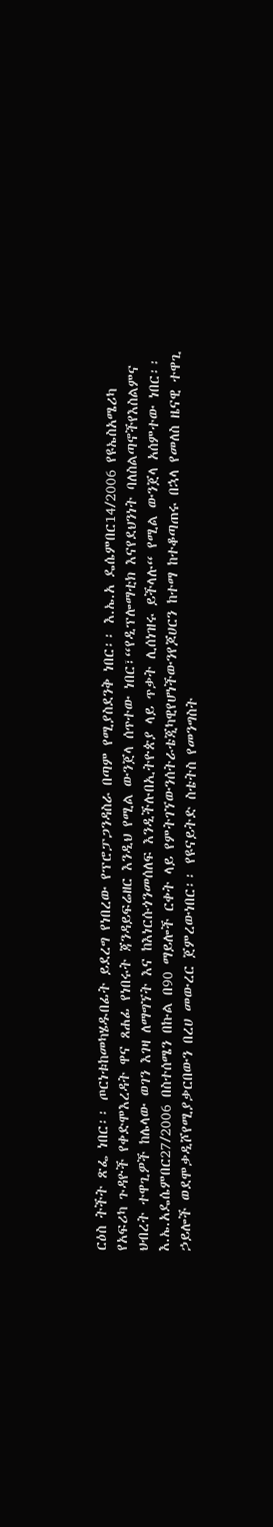ርዕስ ትችት ጽፌ ነበር፡፡ ጦርነቱከመካሄዱበፊት ይደረግ የነበረው የፕሮፓጋንዳስራ በጣም የሚያስደንቅ ነበር፡፡ እ.ኤ.አ ዴሴምበር14/2006 የዩኤስአሜሪካ የአፍሪካ ጉዳዮች የቀድሞእረዳት ዋና ጸሐፊ የነበሩት ጃንዳይፍሬዘር እንዲህ የሚል ውንጀላ ሰጥተው ነበር፣“የዲፕሎማቲክ እናየደህንነት ባለስልጣኖችየእስልምና ህብረት ተዋጊዎች ከሌላው ወገን እገዛ ለማግኘት እና ከእነርሱጎንመሰለፍ እንዲችሉበኢትዮጵያ ላይ ጥቃት ሊሰነዝሩ ይችላሉ“ የሚል ውንጀላ አሰምተው ነበር፡፡እ.ኤ.አዴሴምበር27/2006 በስተሰሜን በኩል በ90 ማይሎች ርቀት ላይ የምትገኘውንሰትራቴጂካዊየሆነችውንየጆሀርን ከተማ ከተቆጣጠሩ በኋላ የመለስ ዜናዊ ተዋጊ ኃይሎች ወደሞቃዲሾየሚያቃርበውን በረሀ መውረር ጀምረውነበር፡፡ የዩናይትድ ስቴትስ የመንግስት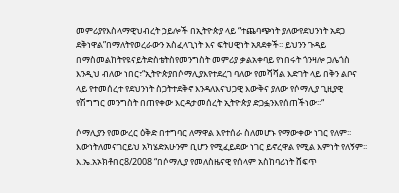መምሪያየእስላማዊህብረት ኃይሎች በኢትዮጵያ ላይ “ተጨባጭነት ያለውየደህንነት አደጋ ደቅነዋል”በማለትየወረራውን አስፈላጊነት እና ፍትሀዊነት አጸደቀች፡፡ ይህንን ጉዳይ በማስመልከትየዩናይትድስቴትስየመንግስት መምሪያ ቃልአቀባይ የነበሩት ጎንዛሎ ጋሌጎስ እንዲህ ብለው ነበር፣“ኢትዮጵያበሶማሊያእየተደረገ ባለው የመሻሻል እድገት ላይ በቅን ልቦና ላይ የተመሰረተ የደህንነት ስጋትተደቅኖ እንዳለእናህጋዊ እውቅና ያለው የሶማሊያ ጊዚያዊ የሽግግር መንግስት በጠየቀው እርዳታመሰረት ኢትዮጵያ ድጋፏንእየሰጠችነው፡፡“

ሶማሊያን የመውረር ዕቅድ በተግባር ለማዋል እየተሰራ ስለመሆኑ የማውቀው ነገር የለም፡፡ እውነትለመናገርይህ አካሄድአሁንም ቢሆን የሚፈይደው ነገር ይኖረዋል የሚል እምነት የለኝም፡፡ እ.ኤ.አኦክቶበር8/2008 “በሶማሊያ የመለስዜናዊ የሰላም አስከባሪነት ሸፍጥ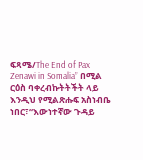ፍጻሜ/The End of Pax Zenawi in Somalia” በሚል ርዕስ ባቀረብኩትትችት ላይ እንዲህ የሚልጽሑፍ አስነብቤ ነበር፣“እውነተኛው ጉዳይ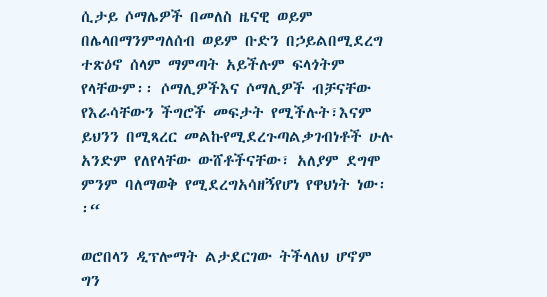ሲታይ ሶማሌዎች በመለስ ዜናዊ ወይም በሌላበማንምግለሰብ ወይም ቡድን በኃይልበሚደረግ ተጽዕኖ ሰላም ማምጣት አይችሉም ፍላጎትም የላቸውም፡፡ ሶማሊዎችእና ሶማሊዎች ብቻናቸው የእራሳቸውን ችግሮች መፍታት የሚችሉት፣እናም ይህንን በሚጻረር መልኩየሚደረጉጣልቃገብነቶች ሁሉ አንድም የለየላቸው ውሸቶችናቸው፣ አለያም ደግሞ ምንም ባለማወቅ የሚደረግአሳዘኝየሆነ የዋህነት ነው፡፡“

ወሮበላን ዲፕሎማት ልታደርገው ትችላለህ ሆኖም ግን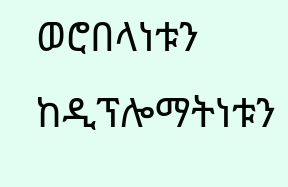ወሮበላነቱን ከዲፕሎማትነቱን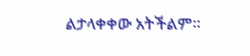ልታላቀቀው አትችልም።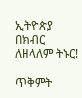ኢትዮጵያ በክብር ለዘላለም ትኑር!

ጥቅምት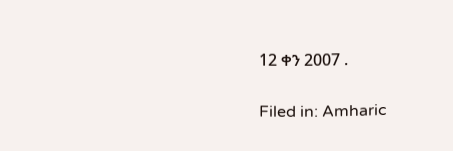12 ቀን 2007 .

Filed in: Amharic